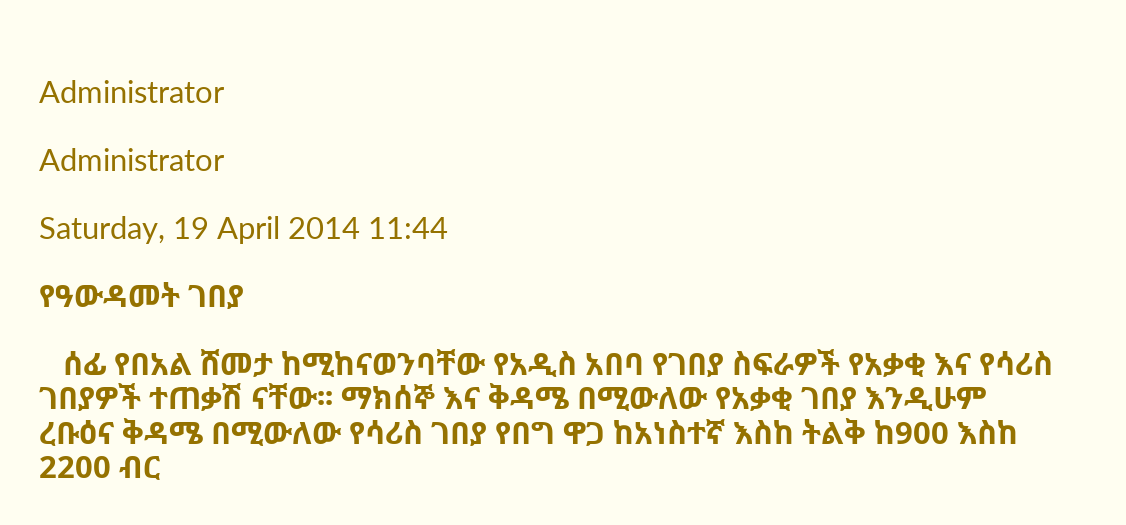Administrator

Administrator

Saturday, 19 April 2014 11:44

የዓውዳመት ገበያ

   ሰፊ የበአል ሸመታ ከሚከናወንባቸው የአዲስ አበባ የገበያ ስፍራዎች የአቃቂ እና የሳሪስ ገበያዎች ተጠቃሽ ናቸው፡፡ ማክሰኞ እና ቅዳሜ በሚውለው የአቃቂ ገበያ እንዲሁም ረቡዕና ቅዳሜ በሚውለው የሳሪስ ገበያ የበግ ዋጋ ከአነስተኛ እስከ ትልቅ ከ900 እስከ 2200 ብር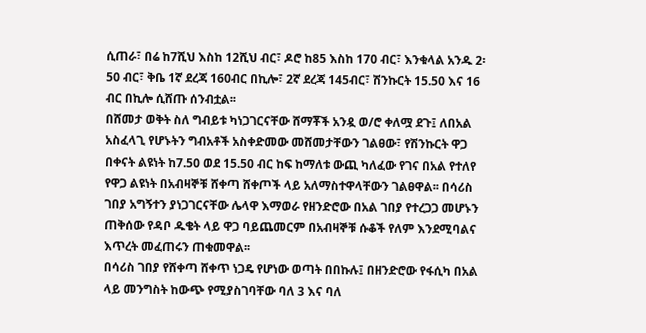ሲጠራ፣ በሬ ከ7ሺህ እስከ 12ሺህ ብር፣ ዶሮ ከ85 እስከ 170 ብር፣ እንቁላል አንዱ 2፡50 ብር፣ ቅቤ 1ኛ ደረጃ 160ብር በኪሎ፣ 2ኛ ደረጃ 145ብር፣ ሽንኩርት 15.50 እና 16 ብር በኪሎ ሲሸጡ ሰንብቷል፡፡
በሸመታ ወቅት ስለ ግብይቱ ካነጋገርናቸው ሸማቾች አንዷ ወ/ሮ ቀለሟ ደጉ፤ ለበአል አስፈላጊ የሆኑትን ግብአቶች አስቀድመው መሸመታቸውን ገልፀው፣ የሽንኩርት ዋጋ በቀናት ልዩነት ከ7.50 ወደ 15.50 ብር ከፍ ከማለቱ ውጪ ካለፈው የገና በአል የተለየ የዋጋ ልዩነት በአብዛኞቹ ሸቀጣ ሸቀጦች ላይ አለማስተዋላቸውን ገልፀዋል፡፡ በሳሪስ ገበያ አግኝተን ያነጋገርናቸው ሌላዋ እማወራ የዘንድሮው በአል ገበያ የተረጋጋ መሆኑን ጠቅሰው የዳቦ ዱቄት ላይ ዋጋ ባይጨመርም በአብዛኞቹ ሱቆች የለም እንደሚባልና እጥረት መፈጠሩን ጠቁመዋል፡፡
በሳሪስ ገበያ የሸቀጣ ሸቀጥ ነጋዴ የሆነው ወጣት በበኩሉ፤ በዘንድሮው የፋሲካ በአል ላይ መንግስት ከውጭ የሚያስገባቸው ባለ 3 እና ባለ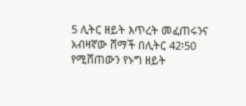5 ሊትር ዘይት እጥረት መፈጠሩንና አብዛኛው ሸማች በሊትር 42፡50 የሚሸጠውን የኑግ ዘይት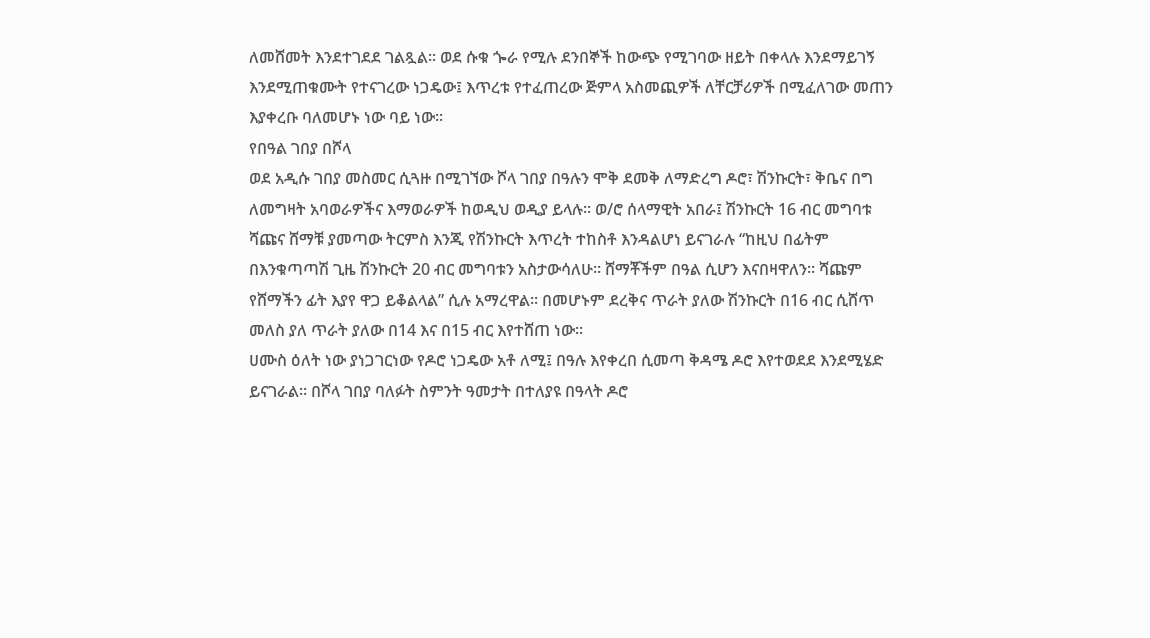ለመሸመት እንደተገደደ ገልጿል፡፡ ወደ ሱቁ ጐራ የሚሉ ደንበኞች ከውጭ የሚገባው ዘይት በቀላሉ እንደማይገኝ እንደሚጠቁሙት የተናገረው ነጋዴው፤ እጥረቱ የተፈጠረው ጅምላ አስመጪዎች ለቸርቻሪዎች በሚፈለገው መጠን እያቀረቡ ባለመሆኑ ነው ባይ ነው፡፡
የበዓል ገበያ በሾላ
ወደ አዲሱ ገበያ መስመር ሲጓዙ በሚገኘው ሾላ ገበያ በዓሉን ሞቅ ደመቅ ለማድረግ ዶሮ፣ ሽንኩርት፣ ቅቤና በግ ለመግዛት አባወራዎችና እማወራዎች ከወዲህ ወዲያ ይላሉ፡፡ ወ/ሮ ሰላማዊት አበራ፤ ሽንኩርት 16 ብር መግባቱ ሻጩና ሸማቹ ያመጣው ትርምስ እንጂ የሽንኩርት እጥረት ተከስቶ እንዳልሆነ ይናገራሉ “ከዚህ በፊትም በእንቁጣጣሽ ጊዜ ሽንኩርት 20 ብር መግባቱን አስታውሳለሁ፡፡ ሸማቾችም በዓል ሲሆን እናበዛዋለን፡፡ ሻጩም የሸማችን ፊት እያየ ዋጋ ይቆልላል” ሲሉ አማረዋል፡፡ በመሆኑም ደረቅና ጥራት ያለው ሽንኩርት በ16 ብር ሲሸጥ መለስ ያለ ጥራት ያለው በ14 እና በ15 ብር እየተሸጠ ነው፡፡
ሀሙስ ዕለት ነው ያነጋገርነው የዶሮ ነጋዴው አቶ ለሚ፤ በዓሉ እየቀረበ ሲመጣ ቅዳሜ ዶሮ እየተወደደ እንደሚሄድ ይናገራል፡፡ በሾላ ገበያ ባለፉት ስምንት ዓመታት በተለያዩ በዓላት ዶሮ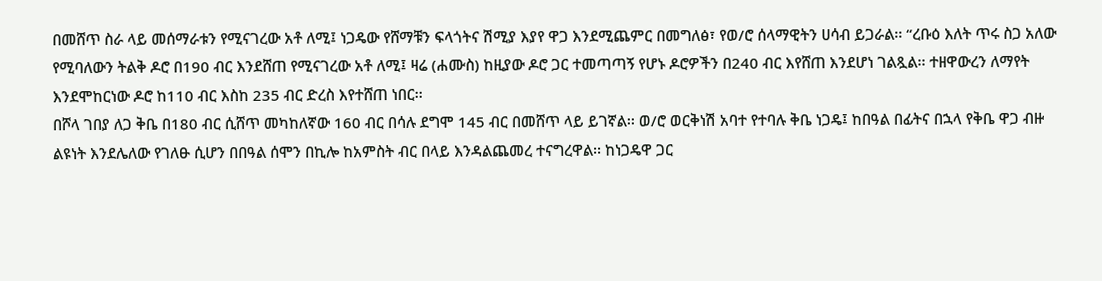በመሸጥ ስራ ላይ መሰማራቱን የሚናገረው አቶ ለሚ፤ ነጋዴው የሸማቹን ፍላጎትና ሽሚያ እያየ ዋጋ እንደሚጨምር በመግለፅ፣ የወ/ሮ ሰላማዊትን ሀሳብ ይጋራል፡፡ “ረቡዕ እለት ጥሩ ስጋ አለው የሚባለውን ትልቅ ዶሮ በ190 ብር እንደሸጠ የሚናገረው አቶ ለሚ፤ ዛሬ (ሐሙስ) ከዚያው ዶሮ ጋር ተመጣጣኝ የሆኑ ዶሮዎችን በ240 ብር እየሸጠ እንደሆነ ገልጿል፡፡ ተዘዋውረን ለማየት እንደሞከርነው ዶሮ ከ110 ብር እስከ 235 ብር ድረስ እየተሸጠ ነበር፡፡
በሾላ ገበያ ለጋ ቅቤ በ180 ብር ሲሸጥ መካከለኛው 160 ብር በሳሉ ደግሞ 145 ብር በመሸጥ ላይ ይገኛል፡፡ ወ/ሮ ወርቅነሽ አባተ የተባሉ ቅቤ ነጋዴ፤ ከበዓል በፊትና በኋላ የቅቤ ዋጋ ብዙ ልዩነት እንደሌለው የገለፁ ሲሆን በበዓል ሰሞን በኪሎ ከአምስት ብር በላይ እንዳልጨመረ ተናግረዋል፡፡ ከነጋዴዋ ጋር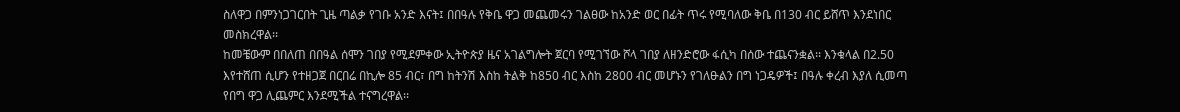ስለዋጋ በምንነጋገርበት ጊዜ ጣልቃ የገቡ አንድ እናት፤ በበዓሉ የቅቤ ዋጋ መጨመሩን ገልፀው ከአንድ ወር በፊት ጥሩ የሚባለው ቅቤ በ130 ብር ይሸጥ እንደነበር መስክረዋል፡፡
ከመቼውም በበለጠ በበዓል ሰሞን ገበያ የሚደምቀው ኢትዮጵያ ዜና አገልግሎት ጀርባ የሚገኘው ሾላ ገበያ ለዘንድሮው ፋሲካ በሰው ተጨናንቋል፡፡ እንቁላል በ2.50 እየተሸጠ ሲሆን የተዘጋጀ በርበሬ በኪሎ 85 ብር፣ በግ ከትንሽ እስከ ትልቅ ከ850 ብር እስከ 2800 ብር መሆኑን የገለፁልን በግ ነጋዴዎች፤ በዓሉ ቀረብ እያለ ሲመጣ የበግ ዋጋ ሊጨምር እንደሚችል ተናግረዋል፡፡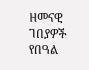ዘመናዊ ገበያዎች የበዓል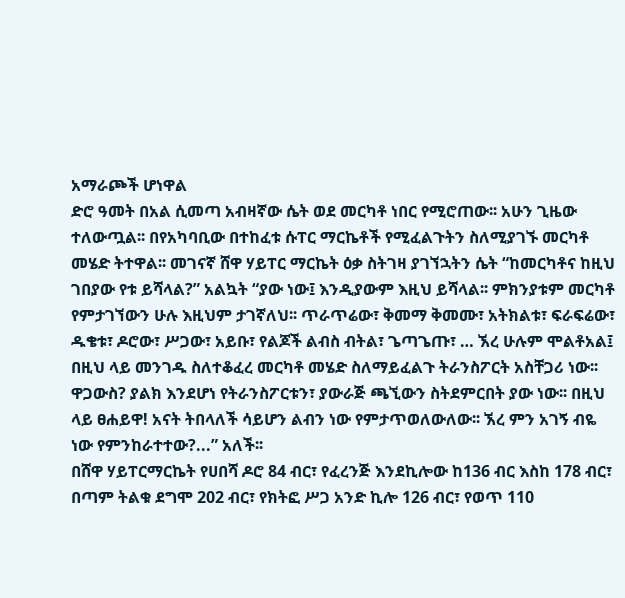አማራጮች ሆነዋል
ድሮ ዓመት በአል ሲመጣ አብዛኛው ሴት ወደ መርካቶ ነበር የሚሮጠው፡፡ አሁን ጊዜው ተለውጧል፡፡ በየአካባቢው በተከፈቱ ሱፐር ማርኬቶች የሚፈልጉትን ስለሚያገኙ መርካቶ መሄድ ትተዋል፡፡ መገናኛ ሸዋ ሃይፐር ማርኬት ዕቃ ስትገዛ ያገኘኋትን ሴት “ከመርካቶና ከዚህ ገበያው የቱ ይሻላል?” አልኳት “ያው ነው፤ እንዲያውም እዚህ ይሻላል፡፡ ምክንያቱም መርካቶ የምታገኘውን ሁሉ እዚህም ታገኛለህ፡፡ ጥራጥሬው፣ ቅመማ ቅመሙ፣ አትክልቱ፣ ፍራፍሬው፣ ዱቄቱ፣ ዶሮው፣ ሥጋው፣ አይቡ፣ የልጆች ልብስ ብትል፣ ጌጣጌጡ፣ … ኧረ ሁሉም ሞልቶአል፤ በዚህ ላይ መንገዱ ስለተቆፈረ መርካቶ መሄድ ስለማይፈልጉ ትራንስፖርት አስቸጋሪ ነው፡፡ ዋጋውስ? ያልክ እንደሆነ የትራንስፖርቱን፣ ያውራጅ ጫኚውን ስትደምርበት ያው ነው፡፡ በዚህ ላይ ፀሐይዋ! አናት ትበላለች ሳይሆን ልብን ነው የምታጥወለውለው፡፡ ኧረ ምን አገኝ ብዬ ነው የምንከራተተው?...” አለች፡፡
በሸዋ ሃይፐርማርኬት የሀበሻ ዶሮ 84 ብር፣ የፈረንጅ እንደኪሎው ከ136 ብር እስከ 178 ብር፣ በጣም ትልቁ ደግሞ 202 ብር፣ የክትፎ ሥጋ አንድ ኪሎ 126 ብር፣ የወጥ 110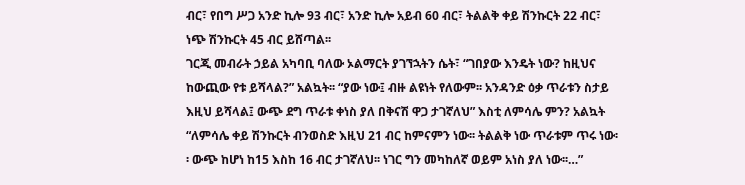ብር፣ የበግ ሥጋ አንድ ኪሎ 93 ብር፣ አንድ ኪሎ አይብ 60 ብር፣ ትልልቅ ቀይ ሽንኩርት 22 ብር፣ ነጭ ሽንኩርት 45 ብር ይሸጣል፡፡
ገርጂ መብራት ኃይል አካባቢ ባለው ኦልማርት ያገኘኋትን ሴት፣ “ገበያው እንዴት ነው? ከዚህና ከውጪው የቱ ይሻላል?” አልኳት፡፡ “ያው ነው፤ ብዙ ልዩነት የለውም፡፡ አንዳንድ ዕቃ ጥራቱን ስታይ እዚህ ይሻላል፤ ውጭ ደግ ጥራቱ ቀነስ ያለ በቅናሽ ዋጋ ታገኛለህ” እስቲ ለምሳሌ ምን? አልኳት “ለምሳሌ ቀይ ሽንኩርት ብንወስድ እዚህ 21 ብር ከምናምን ነው፡፡ ትልልቅ ነው ጥራቱም ጥሩ ነው፡፡ ውጭ ከሆነ ከ15 እስከ 16 ብር ታገኛለህ፡፡ ነገር ግን መካከለኛ ወይም አነስ ያለ ነው፡፡…”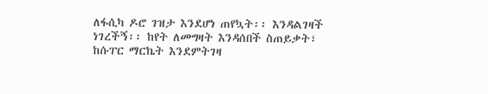ለፋሲካ ዶሮ ገዝታ እንደሆነ ጠየኳት፡፡ እንዳልገዛች ነገረችኝ፡፡ ከየት ለመግዛት እንዳሰበች ስጠይቃት፣ ከሱፐር ማርኬት እንደምትገዛ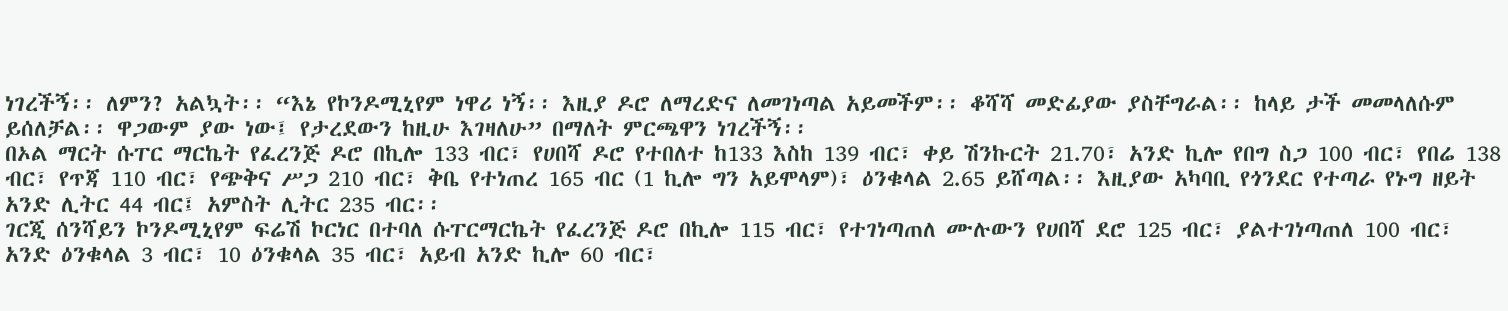ነገረችኝ፡፡ ለምን? አልኳት፡፡ “እኔ የኮንዶሚኒየም ነዋሪ ነኝ፡፡ እዚያ ዶሮ ለማረድና ለመገነጣል አይመችም፡፡ ቆሻሻ መድፊያው ያስቸግራል፡፡ ከላይ ታች መመላለሱም ይሰለቻል፡፡ ዋጋውም ያው ነው፤ የታረደውን ከዚሁ እገዛለሁ” በማለት ምርጫዋን ነገረችኝ፡፡
በኦል ማርት ሱፐር ማርኬት የፈረንጅ ዶሮ በኪሎ 133 ብር፣ የሀበሻ ዶሮ የተበለተ ከ133 እስከ 139 ብር፣ ቀይ ሽንኩርት 21.70፣ አንድ ኪሎ የበግ ስጋ 100 ብር፣ የበሬ 138 ብር፣ የጥጃ 110 ብር፣ የጭቅና ሥጋ 210 ብር፣ ቅቤ የተነጠረ 165 ብር (1 ኪሎ ግን አይሞላም)፣ ዕንቁላል 2.65 ይሸጣል፡፡ እዚያው አካባቢ የጎንደር የተጣራ የኑግ ዘይት አንድ ሊትር 44 ብር፤ አምስት ሊትር 235 ብር፡፡
ገርጂ ሰንሻይን ኮንዶሚኒየም ፍሬሽ ኮርነር በተባለ ሱፐርማርኬት የፈረንጅ ዶሮ በኪሎ 115 ብር፣ የተገነጣጠለ ሙሉውን የሀበሻ ደሮ 125 ብር፣ ያልተገነጣጠለ 100 ብር፣ አንድ ዕንቁላል 3 ብር፣ 10 ዕንቁላል 35 ብር፣ አይብ አንድ ኪሎ 60 ብር፣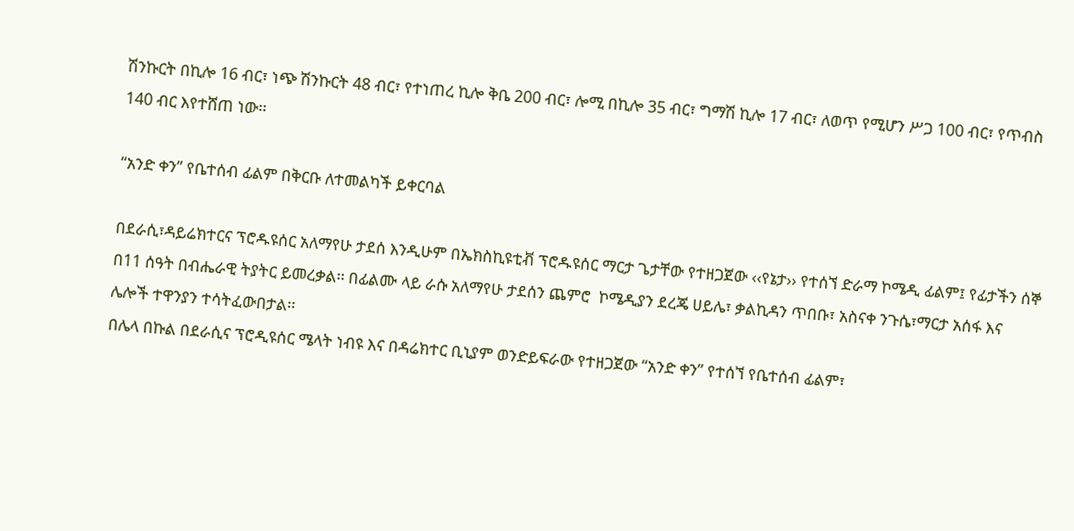ሽንኩርት በኪሎ 16 ብር፣ ነጭ ሽንኩርት 48 ብር፣ የተነጠረ ኪሎ ቅቤ 200 ብር፣ ሎሚ በኪሎ 35 ብር፣ ግማሽ ኪሎ 17 ብር፣ ለወጥ የሚሆን ሥጋ 100 ብር፣ የጥብስ 140 ብር እየተሸጠ ነው፡፡

“አንድ ቀን” የቤተሰብ ፊልም በቅርቡ ለተመልካች ይቀርባል

በደራሲ፣ዳይሬክተርና ፕሮዱዩሰር አለማየሁ ታደሰ እንዲሁም በኤክስኪዩቲቭ ፕሮዱዩሰር ማርታ ጌታቸው የተዘጋጀው ‹‹የኔታ›› የተሰኘ ድራማ ኮሜዲ ፊልም፤ የፊታችን ሰኞ በ11 ሰዓት በብሔራዊ ትያትር ይመረቃል፡፡ በፊልሙ ላይ ራሱ አለማየሁ ታደሰን ጨምሮ  ኮሜዲያን ደረጄ ሀይሌ፣ ቃልኪዳን ጥበቡ፣ አስናቀ ንጉሴ፣ማርታ አሰፋ እና ሌሎች ተዋንያን ተሳትፈውበታል፡፡
በሌላ በኩል በደራሲና ፕሮዲዩሰር ሜላት ነብዩ እና በዳሬክተር ቢኒያም ወንድይፍራው የተዘጋጀው “አንድ ቀን” የተሰኘ የቤተሰብ ፊልም፣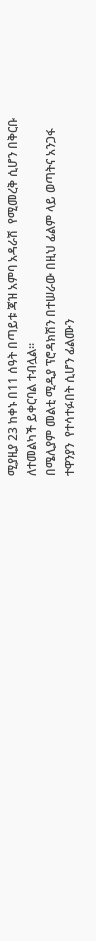ሚያዚያ 23 ከቀኑ በ11 ሰዓት በጣይቱ ጃዝ አምባ አዳራሽ  የሚመረቅ ሲሆን በቅርቡ ለተመልካች ይቀርባል ተብሏል፡፡
በሜሊያም መልቲ ሚዲያ ፕሮዳክሽን በተሠራው በዚህ ፊልም ላይ ወጣትና አንጋፋ ተዋንያን  የተሳተፉበት ሲሆን ፊልሙን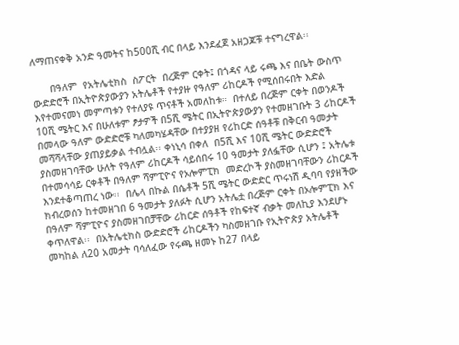ለማጠናቀቅ አንድ ዓመትና ከ500ሺ ብር በላይ እንደፈጀ አዘጋጆቹ ተናግረዋል፡፡

      በዓለም  የአትሌቲክስ  ስፖርት  በረጅም ርቀት፤ በጎዳና ላይ ሩጫ እና በቤት ውስጥ ውድድሮች በኢትዮጵያውያን አትሌቶች የተያዙ የዓለም ሪከርዶች የሚሰበሩበት እድል እየተመናመነ መምጣቱን የተለያዩ ጥናቶች አመለከቱ።  በተለይ በረጅም ርቀት በወንዶች   10ሺ ሜትር እና በሁለቱም ፆታዎች በ5ሺ ሜትር በኢትዮጵያውያን የተመዘገቡት 3 ሪከርዶች በመላው ዓለም ውድድሮቹ ካለመካሄዳቸው በተያያዘ የሪከርድ ሰዓቶቹ በቅርብ ዓመታት መሻሻላቸው ያጠያይቃል ተብሏል፡፡ ቀነኒሳ በቀለ  በ5ሺ እና 10ሺ ሜትር ውድድሮች ያስመዘገባቸው ሁለት የዓለም ሪከርዶች ሳይሰበሩ 10 ዓመታት ያለፏቸው ሲሆን ፤ አትሌቱ በተመሳሳይ ርቀቶች በዓለም ሻምፒዮና የኦሎምፒክ  መድረኮች ያስመዘገባቸውን ሪከርዶች  እንደተቆጣጠረ ነው፡፡  በሌላ በኩል በሴቶች 5ሺ ሜትር ውድድር ጥሩነሽ ዲባባ የያዘችው ክብረወሰን ከተመዘገበ 6 ዓመታት ያለፉት ሲሆን አትሌቷ በረጅም ርቀት በኦሎምፒክ እና በዓለም ሻምፒዮና ያስመዘገበቻቸው ሪከርድ ሰዓቶች የከፍተኛ ብቃት መለኪያ እንደሆኑ ቀጥለዋል፡፡  በአትሌቲክስ ውድድሮች ሪከርዶችን ካስመዘገቡ የኢትዮጵያ አትሌቶች መካከል ለ20 አመታት ባሳለፈው የሩጫ ዘመኑ ከ27 በላይ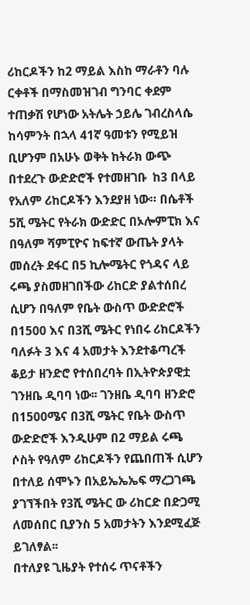ሪከርዶችን ከ2 ማይል እስከ ማራቶን ባሉ ርቀቶች በማስመዝገብ ግንባር ቀደም ተጠቃሽ የሆነው አትሌት ኃይሌ ገብረስላሴ ከሳምንት በኋላ 41ኛ ዓመቱን የሚይዝ ቢሆንም በአሁኑ ወቅት ከትራክ ውጭ በተደረጉ ውድድሮች የተመዘገቡ  ከ3 በላይ የአለም ሪከርዶችን እንደያዘ ነው። በሴቶች 5ሺ ሜትር የትራክ ውድድር በኦሎምፒክ እና በዓለም ሻምፒዮና ከፍተኛ ውጤት ያላት መሰረት ደፋር በ5 ኪሎሜትር የጎዳና ላይ ሩጫ ያስመዘገበችው ሪከርድ ያልተሰበረ ሲሆን በዓለም የቤት ውስጥ ውድድሮች በ1500 እና በ3ሺ ሜትር የነበሩ ሪከርዶችን ባለፉት 3 እና 4 አመታት እንደተቆጣረች ቆይታ ዘንድሮ የተሰበረባት በኢትዮጵያዊቷ ገንዘቤ ዲባባ ነው፡፡ ገንዘቤ ዲባባ ዘንድሮ በ1500ሜና በ3ሺ ሜትር የቤት ውስጥ ውድድሮች እንዲሁም በ2 ማይል ሩጫ ሶስት የዓለም ሪከርዶችን የጨበጠች ሲሆን  በተለይ ሰሞኑን በአይኤኤኤፍ ማረጋገጫ ያገኘችበት የ3ሺ ሜትር ው ሪከርድ በድጋሚ ለመሰበር ቢያንስ 5 አመታትን እንደሚፈጅ ይገለፃል፡፡
በተለያዩ ጊዜያት የተሰሩ ጥናቶችን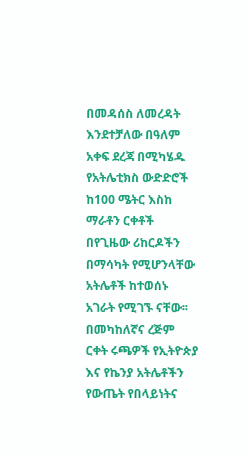በመዳሰስ ለመረዳት እንደተቻለው በዓለም አቀፍ ደረጃ በሚካሄዱ የአትሌቲክስ ውድድሮች ከ100 ሜትር እስከ ማራቶን ርቀቶች በየጊዜው ሪከርዶችን በማሳካት የሚሆንላቸው አትሌቶች ከተወሰኑ አገራት የሚገኙ ናቸው፡፡ በመካከለኛና ረጅም ርቀት ሩጫዎች የኢትዮጵያ እና የኬንያ አትሌቶችን  የውጤት የበላይነትና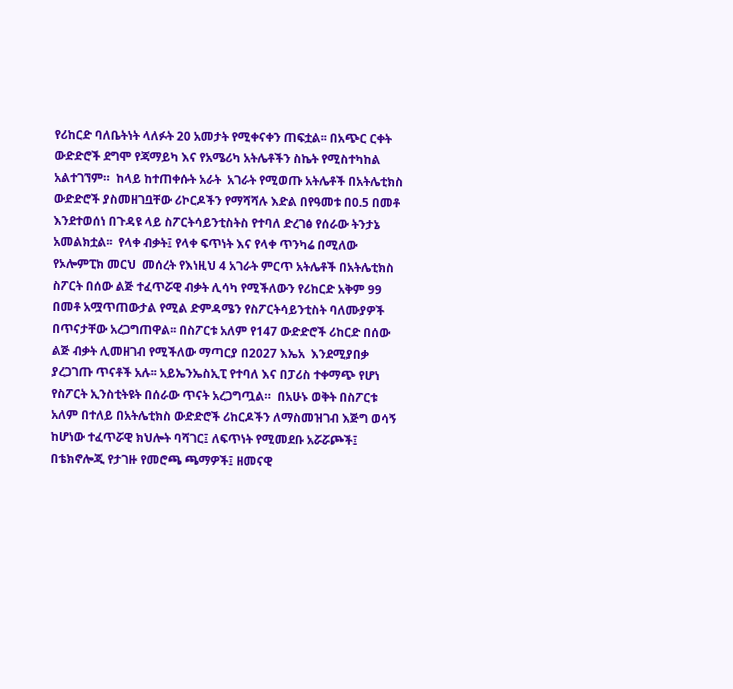የሪከርድ ባለቤትነት ላለፉት 20 አመታት የሚቀናቀን ጠፍቷል፡፡ በአጭር ርቀት ውድድሮች ደግሞ የጃማይካ እና የአሜሪካ አትሌቶችን ስኬት የሚስተካከል አልተገኘም።  ከላይ ከተጠቀሱት አራት  አገራት የሚወጡ አትሌቶች በአትሌቲክስ ውድድሮች ያስመዘገቧቸው ሪኮርዶችን የማሻሻሉ እድል በየዓመቱ በ0.5 በመቶ እንደተወሰነ በጉዳዩ ላይ ስፖርትሳይንቲስትስ የተባለ ድረገፅ የሰራው ትንታኔ አመልክቷል፡፡  የላቀ ብቃት፤ የላቀ ፍጥነት እና የላቀ ጥንካሬ በሚለው የኦሎምፒክ መርህ  መሰረት የእነዚህ 4 አገራት ምርጥ አትሌቶች በአትሌቲክስ ስፖርት በሰው ልጅ ተፈጥሯዊ ብቃት ሊሳካ የሚችለውን የሪከርድ አቅም 99 በመቶ አሟጥጠውታል የሚል ድምዳሜን የስፖርትሳይንቲስት ባለሙያዎች በጥናታቸው አረጋግጠዋል፡፡ በስፖርቱ አለም የ147 ውድድሮች ሪከርድ በሰው ልጅ ብቃት ሊመዘገብ የሚችለው ማጣርያ በ2027 እኤአ  እንደሚያበቃ ያረጋገጡ ጥናቶች አሉ፡፡ አይኤንኤስኢፒ የተባለ እና በፓሪስ ተቀማጭ የሆነ የስፖርት ኢንስቲትዩት በሰራው ጥናት አረጋግጧል።  በአሁኑ ወቅት በስፖርቱ አለም በተለይ በአትሌቲክስ ውድድሮች ሪከርዶችን ለማስመዝገብ እጅግ ወሳኝ ከሆነው ተፈጥሯዊ ክህሎት ባሻገር፤ ለፍጥነት የሚመደቡ አሯሯጮች፤ በቴክኖሎጂ የታገዙ የመሮጫ ጫማዎች፤ ዘመናዊ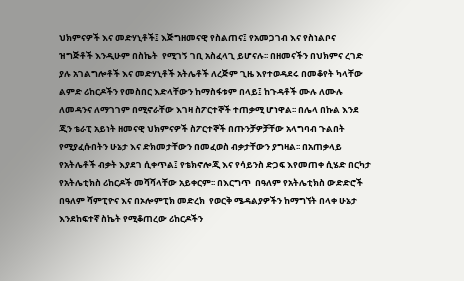ህክምናዎች እና መድሃኒቶች፤ እጅግዘመናዊ የስልጠና፤ የአመጋገብ እና የስነልቦና ዝግጅቶች እንዲሁም በስኬት  የሚገኝ ገቢ አስፈላጊ ይሆናሉ፡፡ በዘመናችን በህክምና ረገድ ያሉ አገልግሎቶች እና መድሃኒቶች አትሌቶች ለረጅም ጊዜ እየተወዳደሩ በመቆየት ካላቸው ልምድ ሪከርዶችን የመስበር እድላቸውን ከማስፋቱም በላይ፤ ከጉዳቶች ሙሉ ለሙሉ ለመዳንና ለማገገም በሚኖራቸው እገዛ ስፖርተኞች ተጠቃሚ ሆነዋል፡፡ በሌላ በኩል እንደ ጂን ቴራፒ አይነት ዘመናዊ ህክምናዎች ስፖርተኞች በጡንቻዎቻቸው አላግባብ ጉልበት የሚያፈሱበትን ሁኔታ እና ድክመታቸውን በመፈወስ ብቃታቸውን ያግዛል፡፡ በአጠቃላይ የአትሌቶች ብቃት እያደገ ሲቀጥል፤ የቴክኖሎጂ እና የሳይንስ ድጋፍ እየመጠቀ ሲሄድ በርካታ የአትሌቲክስ ሪከርዶች መሻሻላቸው አይቀርም፡፡ በእርግጥ  በዓለም የአትሌቲክስ ውድድሮች በዓለም ሻምፒዮና እና በኦሎምፒክ መድረክ  የወርቅ ሜዳልያዎችን ከማግኘት በላቀ ሁኔታ እንደከፍተኛ ስኬት የሚቆጠረው ሪከርዶችን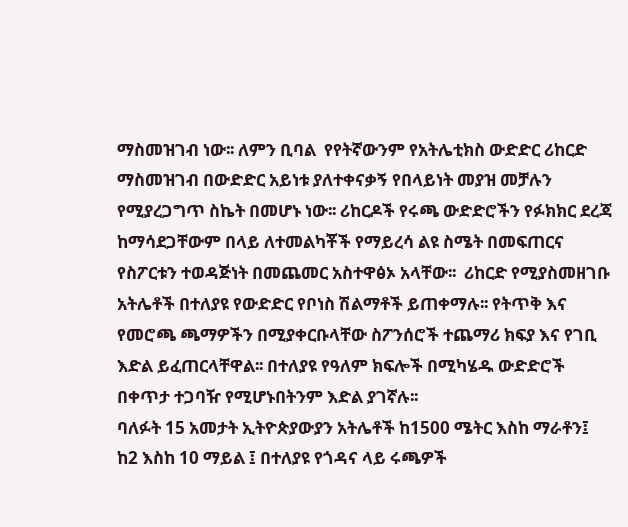ማስመዝገብ ነው፡፡ ለምን ቢባል  የየትኛውንም የአትሌቲክስ ውድድር ሪከርድ ማስመዝገብ በውድድር አይነቱ ያለተቀናቃኝ የበላይነት መያዝ መቻሉን የሚያረጋግጥ ስኬት በመሆኑ ነው፡፡ ሪከርዶች የሩጫ ውድድሮችን የፉክክር ደረጃ ከማሳደጋቸውም በላይ ለተመልካቾች የማይረሳ ልዩ ስሜት በመፍጠርና የስፖርቱን ተወዳጅነት በመጨመር አስተዋፅኦ አላቸው፡፡  ሪከርድ የሚያስመዘገቡ አትሌቶች በተለያዩ የውድድር የቦነስ ሽልማቶች ይጠቀማሉ፡፡ የትጥቅ እና የመሮጫ ጫማዎችን በሚያቀርቡላቸው ስፖንሰሮች ተጨማሪ ክፍያ እና የገቢ እድል ይፈጠርላቸዋል፡፡ በተለያዩ የዓለም ክፍሎች በሚካሄዱ ውድድሮች በቀጥታ ተጋባዥ የሚሆኑበትንም እድል ያገኛሉ፡፡
ባለፉት 15 አመታት ኢትዮጵያውያን አትሌቶች ከ1500 ሜትር እስከ ማራቶን፤ ከ2 እስከ 10 ማይል ፤ በተለያዩ የጎዳና ላይ ሩጫዎች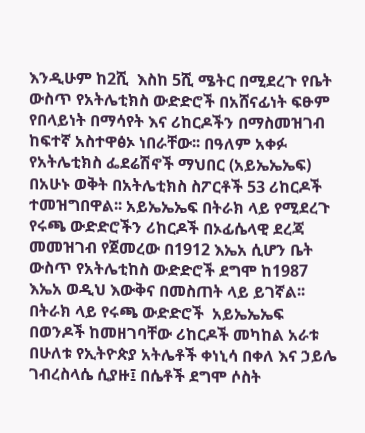እንዲሁም ከ2ሺ  እስከ 5ሺ ሜትር በሚደረጉ የቤት ውስጥ የአትሌቲክስ ውድድሮች በአሸናፊነት ፍፁም የበላይነት በማሳየት እና ሪከርዶችን በማስመዝገብ ከፍተኛ አስተዋፅኦ ነበራቸው፡፡ በዓለም አቀፉ የአትሌቲክስ ፌደሬሽኖች ማህበር (አይኤኤኤፍ) በአሁኑ ወቅት በአትሌቲክስ ስፖርቶች 53 ሪከርዶች ተመዝግበዋል፡፡ አይኤኤኤፍ በትራክ ላይ የሚደረጉ የሩጫ ውድድሮችን ሪከርዶች በኦፊሴላዊ ደረጃ መመዝገብ የጀመረው በ1912 እኤአ ሲሆን ቤት ውስጥ የአትሌቲከስ ውድድሮች ደግሞ ከ1987 እኤአ ወዲህ እውቅና በመስጠት ላይ ይገኛል፡፡  በትራክ ላይ የሩጫ ውድድሮች  አይኤኤኤፍ  በወንዶች ከመዘገባቸው ሪከርዶች መካከል አራቱ በሁለቱ የኢትዮጵያ አትሌቶች ቀነኒሳ በቀለ እና ኃይሌ ገብረስላሴ ሲያዙ፤ በሴቶች ደግሞ ሶስት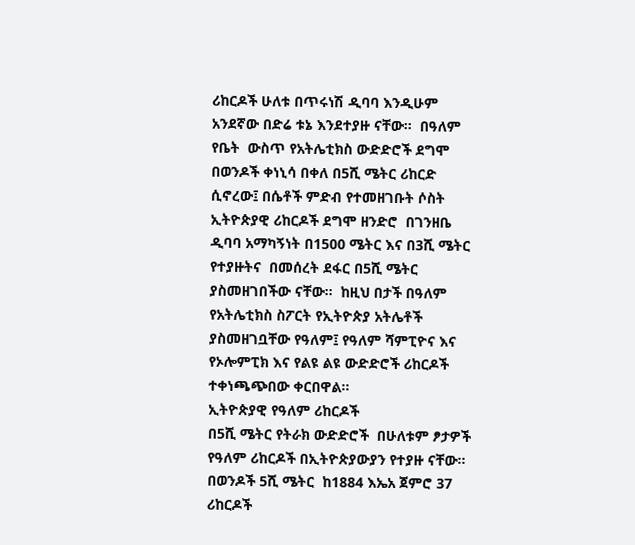ሪከርዶች ሁለቱ በጥሩነሽ ዲባባ እንዲሁም አንደኛው በድሬ ቱኔ እንደተያዙ ናቸው።  በዓለም የቤት  ውስጥ የአትሌቲክስ ውድድሮች ደግሞ በወንዶች ቀነኒሳ በቀለ በ5ሺ ሜትር ሪከርድ ሲኖረው፤ በሴቶች ምድብ የተመዘገቡት ሶስት ኢትዮጵያዊ ሪከርዶች ደግሞ ዘንድሮ  በገንዘቤ ዲባባ አማካኝነት በ1500 ሜትር እና በ3ሺ ሜትር የተያዙትና  በመሰረት ደፋር በ5ሺ ሜትር ያስመዘገበችው ናቸው፡፡  ከዚህ በታች በዓለም የአትሌቲክስ ስፖርት የኢትዮጵያ አትሌቶች ያስመዘገቧቸው የዓለም፤ የዓለም ሻምፒዮና እና የኦሎምፒክ እና የልዩ ልዩ ውድድሮች ሪከርዶች ተቀነጫጭበው ቀርበዋል፡፡
ኢትዮጵያዊ የዓለም ሪከርዶች
በ5ሺ ሜትር የትራክ ውድድሮች  በሁለቱም ፆታዎች  የዓለም ሪከርዶች በኢትዮጵያውያን የተያዙ ናቸው፡፡ በወንዶች 5ሺ ሜትር  ከ1884 እኤአ ጀምሮ 37 ሪከርዶች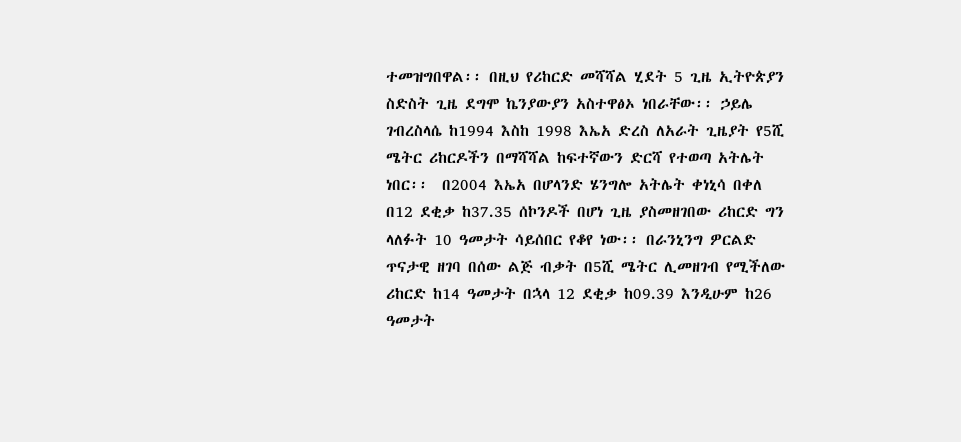ተመዝግበዋል፡፡ በዚህ የሪከርድ መሻሻል ሂደት 5 ጊዜ ኢትዮጵያን ስድስት ጊዜ ደግሞ ኬንያውያን አስተዋፅኦ ነበራቸው፡፡ ኃይሌ ገብረስላሴ ከ1994 እስከ 1998 እኤአ ድረስ ለአራት ጊዜያት የ5ሺ ሜትር ሪከርዶችን በማሻሻል ከፍተኛውን ድርሻ የተወጣ አትሌት ነበር፡፡  በ2004 እኤአ በሆላንድ ሄንግሎ አትሌት ቀነኒሳ በቀለ በ12 ደቂቃ ከ37.35 ሰኮንዶች በሆነ ጊዜ ያስመዘገበው ሪከርድ ግን ላለፉት 10 ዓመታት ሳይሰበር የቆየ ነው፡፡ በራንኒንግ ዎርልድ ጥናታዊ ዘገባ በሰው ልጅ ብቃት በ5ሺ ሜትር ሊመዘገብ የሚችለው ሪከርድ ከ14 ዓመታት በኋላ 12 ደቂቃ ከ09.39 እንዲሁም ከ26 ዓመታት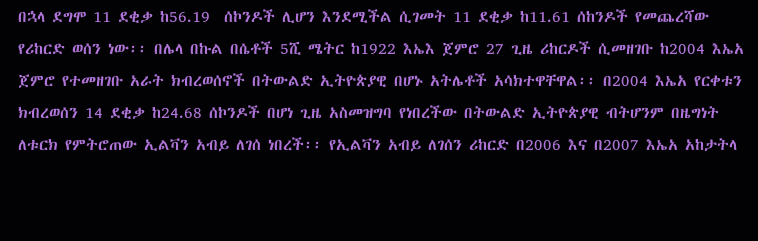በኋላ ደግሞ 11 ደቂቃ ከ56.19  ሰኮንዶች ሊሆን እንደሚችል ሲገመት 11 ደቂቃ ከ11.61 ሰከንዶች የመጨረሻው የሪከርድ ወሰን ነው፡፡ በሌላ በኩል በሴቶች 5ሺ ሜትር ከ1922 እኤእ ጀምሮ 27 ጊዜ ሪከርዶች ሲመዘገቡ ከ2004 እኤአ ጀምሮ የተመዘገቡ አራት ክብረወሰኖች በትውልድ ኢትዮጵያዊ በሆኑ አትሌቶች አሳክተዋቸዋል፡፡ በ2004 እኤአ የርቀቱን ክብረወሰን 14 ደቂቃ ከ24.68 ሰኮንዶች በሆነ ጊዜ አስመዝግባ የነበረችው በትውልድ ኢትዮጵያዊ ብትሆንም በዜግነት ለቱርክ የምትሮጠው ኢልቫን አብይ ለገሰ ነበረች፡፡ የኢልቫን አብይ ለገሰን ሪከርድ በ2006 እና በ2007 እኤአ አከታትላ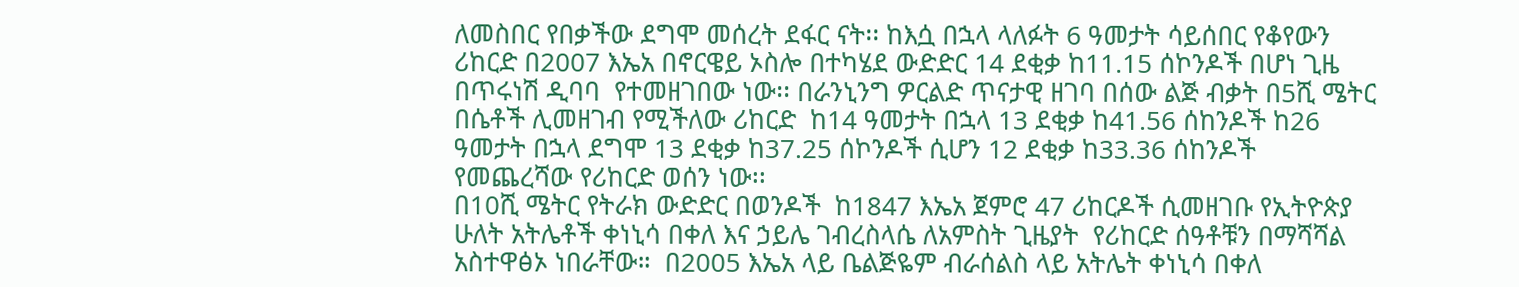ለመስበር የበቃችው ደግሞ መሰረት ደፋር ናት፡፡ ከእሷ በኋላ ላለፉት 6 ዓመታት ሳይሰበር የቆየውን ሪከርድ በ2007 እኤአ በኖርዌይ ኦስሎ በተካሄደ ውድድር 14 ደቂቃ ከ11.15 ሰኮንዶች በሆነ ጊዜ በጥሩነሽ ዲባባ  የተመዘገበው ነው፡፡ በራንኒንግ ዎርልድ ጥናታዊ ዘገባ በሰው ልጅ ብቃት በ5ሺ ሜትር በሴቶች ሊመዘገብ የሚችለው ሪከርድ  ከ14 ዓመታት በኋላ 13 ደቂቃ ከ41.56 ሰከንዶች ከ26 ዓመታት በኋላ ደግሞ 13 ደቂቃ ከ37.25 ሰኮንዶች ሲሆን 12 ደቂቃ ከ33.36 ሰከንዶች የመጨረሻው የሪከርድ ወሰን ነው፡፡
በ10ሺ ሜትር የትራክ ውድድር በወንዶች  ከ1847 እኤአ ጀምሮ 47 ሪከርዶች ሲመዘገቡ የኢትዮጵያ ሁለት አትሌቶች ቀነኒሳ በቀለ እና ኃይሌ ገብረስላሴ ለአምስት ጊዜያት  የሪከርድ ሰዓቶቹን በማሻሻል አስተዋፅኦ ነበራቸው።  በ2005 እኤአ ላይ ቤልጅዬም ብራሰልስ ላይ አትሌት ቀነኒሳ በቀለ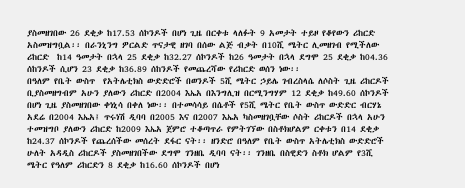ያስመዘገበው 26 ደቂቃ ከ17.53 ሰኮንዶች በሆነ ጊዜ በርቀቱ ላለፉት 9 አመታት ተይዞ የቆየውን ሪከርድ  አስመዝግቧል፡፡ በራንኒንግ ዎርልድ ጥናታዊ ዘገባ በሰው ልጅ ብቃት በ10ሺ ሜትር ሊመዘገብ የሚችለው ሪከርድ  ከ14 ዓመታት በኋላ 25 ደቂቃ ከ32.27 ሰኮንዶች ከ26 ዓመታት በኋላ ደግሞ 25 ደቂቃ ከ04.36 ሰከንዶች ሲሆን 23 ደቂቃ ከ36.89 ሰከንዶች የመጨረሻው የሪከርድ ወሰን ነው፡፡
በዓለም የቤት ውስጥ  የአትሌቲክስ ውድድሮች በወንዶች 5ሺ ሜትር ኃይሌ ገብረስላሴ ለሶስት ጊዜ ሪከርዶች ቢያስመዘግብም አሁን ያለውን ሪከርድ በ2004 እኤአ በእንግሊዝ በርሚንግሃም 12 ደቂቃ ከ49.60 ሰኮንዶች በሆነ ጊዜ ያስመዘገበው ቀነኒሳ በቀለ ነው፡፡ በተመሳሳይ በሴቶች የ5ሺ ሜትር የቤት ውስጥ ውድድር ብርሃኔ አደሬ በ2004 እኤአ፤ ጥሩነሽ ዲባባ በ2005 እና በ2007 እኤአ ካስመዘገቧቸው ሶስት ሪከርዶች በኋላ አሁን ተመዝግቦ ያለውን ሪከርድ ከ2009 እኤአ ጀምሮ ተቆጣጥራ የምትገኘው በስቶክሆልም ርቀቱን በ14 ደቂቃ ከ24.37 ሰኮንዶች የጨረሰችው መሰረት ደፋር ናት፡፡ ዘንድሮ በዓለም የቤት ውስጥ አትሌቲክስ ውድድሮች ሁለት አዳዲስ ሪከርዶች ያስመዘገበችው ደግሞ ገንዘቤ ዲባባ ናት፡፡ ገንዘቤ በስዊድን ስቶክ ሆልም የ3ሺ ሜትር የዓለም ሪከርድን 8 ደቂቃ ከ16.60 ሰኮንዶች በሆነ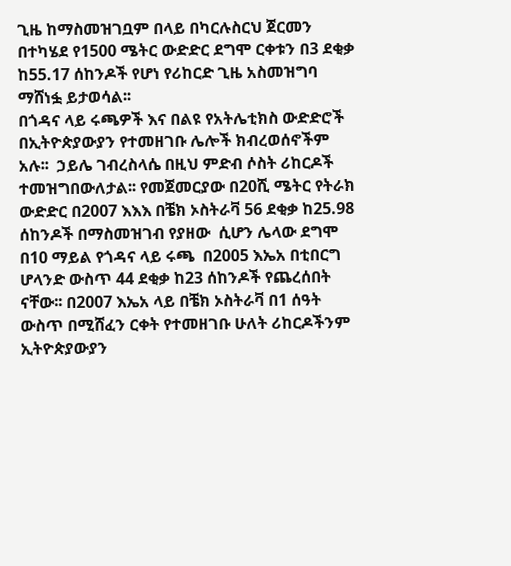ጊዜ ከማስመዝገቧም በላይ በካርሉስርህ ጀርመን በተካሄደ የ1500 ሜትር ውድድር ደግሞ ርቀቱን በ3 ደቂቃ ከ55.17 ሰከንዶች የሆነ የሪከርድ ጊዜ አስመዝግባ ማሸነፏ ይታወሳል፡፡
በጎዳና ላይ ሩጫዎች እና በልዩ የአትሌቲክስ ውድድሮች በኢትዮጵያውያን የተመዘገቡ ሌሎች ክብረወሰኖችም አሉ፡፡  ኃይሌ ገብረስላሴ በዚህ ምድብ ሶስት ሪከርዶች ተመዝግበውለታል፡፡ የመጀመርያው በ20ሺ ሜትር የትራክ ውድድር በ2007 እእእ በቼክ ኦስትራቫ 56 ደቂቃ ከ25.98 ሰከንዶች በማስመዝገብ የያዘው  ሲሆን ሌላው ደግሞ በ10 ማይል የጎዳና ላይ ሩጫ  በ2005 እኤአ በቲበርግ ሆላንድ ውስጥ 44 ደቂቃ ከ23 ሰከንዶች የጨረሰበት ናቸው፡፡ በ2007 እኤአ ላይ በቼክ ኦስትራቫ በ1 ሰዓት ውስጥ በሚሸፈን ርቀት የተመዘገቡ ሁለት ሪከርዶችንም ኢትዮጵያውያን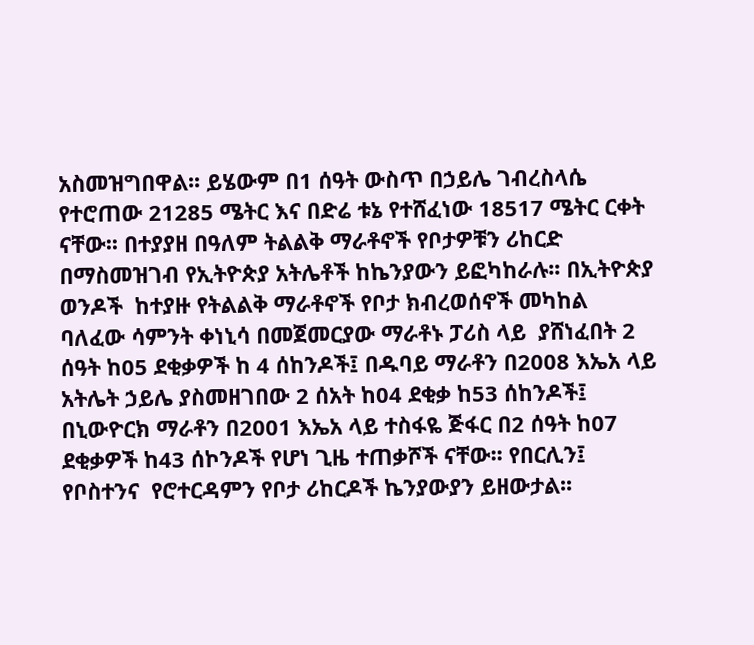አስመዝግበዋል፡፡ ይሄውም በ1 ሰዓት ውስጥ በኃይሌ ገብረስላሴ የተሮጠው 21285 ሜትር እና በድሬ ቱኔ የተሸፈነው 18517 ሜትር ርቀት ናቸው፡፡ በተያያዘ በዓለም ትልልቅ ማራቶኖች የቦታዎቹን ሪከርድ በማስመዝገብ የኢትዮጵያ አትሌቶች ከኬንያውን ይፎካከራሉ፡፡ በኢትዮጵያ ወንዶች  ከተያዙ የትልልቅ ማራቶኖች የቦታ ክብረወሰኖች መካከል ባለፈው ሳምንት ቀነኒሳ በመጀመርያው ማራቶኑ ፓሪስ ላይ  ያሸነፈበት 2 ሰዓት ከ05 ደቂቃዎች ከ 4 ሰከንዶች፤ በዱባይ ማራቶን በ2008 እኤአ ላይ አትሌት ኃይሌ ያስመዘገበው 2 ሰአት ከ04 ደቂቃ ከ53 ሰከንዶች፤ በኒውዮርክ ማራቶን በ2001 እኤአ ላይ ተስፋዬ ጅፋር በ2 ሰዓት ከ07 ደቂቃዎች ከ43 ሰኮንዶች የሆነ ጊዜ ተጠቃሾች ናቸው፡፡ የበርሊን፤ የቦስተንና  የሮተርዳምን የቦታ ሪከርዶች ኬንያውያን ይዘውታል፡፡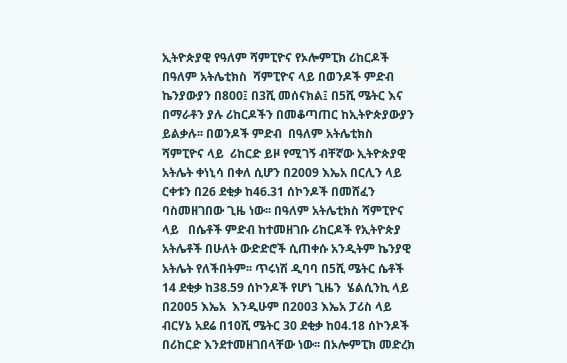ኢትዮጵያዊ የዓለም ሻምፒዮና የኦሎምፒክ ሪከርዶች
በዓለም አትሌቲክስ  ሻምፒዮና ላይ በወንዶች ምድብ   ኬንያውያን በ800፤ በ3ሺ መሰናክል፤ በ5ሺ ሜትር እና በማራቶን ያሉ ሪከርዶችን በመቆጣጠር ከኢትዮጵያውያን ይልቃሉ፡፡ በወንዶች ምድብ  በዓለም አትሌቲክስ ሻምፒዮና ላይ  ሪከርድ ይዞ የሚገኝ ብቸኛው ኢትዮጵያዊ አትሌት ቀነኒሳ በቀለ ሲሆን በ2009 እኤአ በርሊን ላይ ርቀቱን በ26 ደቂቃ ከ46.31 ሰኮንዶች በመሸፈን ባስመዘገበው ጊዜ ነው፡፡ በዓለም አትሌቲክስ ሻምፒዮና ላይ   በሴቶች ምድብ ከተመዘገቡ ሪከርዶች የኢትዮጵያ አትሌቶች በሁለት ውድድሮች ሲጠቀሱ አንዲትም ኬንያዊ አትሌት የለችበትም፡፡ ጥሩነሽ ዲባባ በ5ሺ ሜትር ሴቶች 14 ደቂቃ ከ38.59 ሰኮንዶች የሆነ ጊዜን  ሄልሲንኪ ላይ በ2005 እኤአ  እንዲሁም በ2003 እኤአ ፓሪስ ላይ ብርሃኔ አደሬ በ10ሺ ሜትር 30 ደቂቃ ከ04.18 ሰኮንዶች በሪከርድ እንደተመዘገበላቸው ነው፡፡ በኦሎምፒክ መድረክ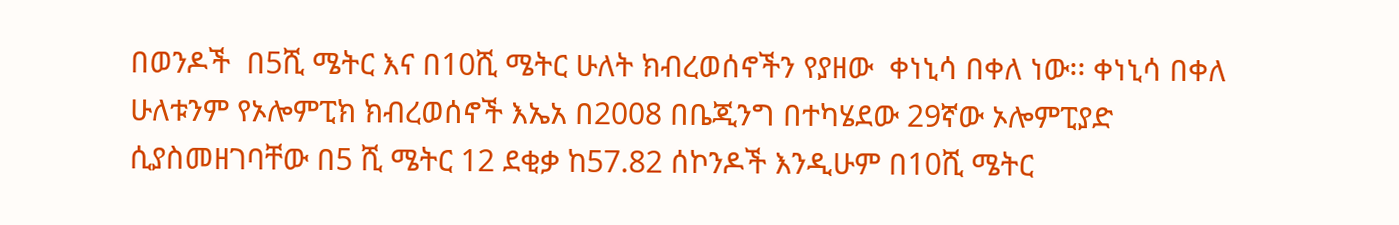በወንዶች  በ5ሺ ሜትር እና በ10ሺ ሜትር ሁለት ክብረወሰኖችን የያዘው  ቀነኒሳ በቀለ ነው፡፡ ቀነኒሳ በቀለ ሁለቱንም የኦሎምፒክ ክብረወሰኖች እኤአ በ2008 በቤጂንግ በተካሄደው 29ኛው ኦሎምፒያድ ሲያስመዘገባቸው በ5 ሺ ሜትር 12 ደቂቃ ከ57.82 ሰኮንዶች እንዲሁም በ10ሺ ሜትር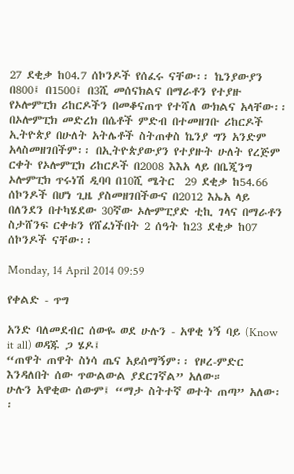27 ደቂቃ ከ04.7 ሰኮንዶች የሰፈሩ ናቸው፡፡ ኬንያውያን በ800፤ በ1500፤ በ3ሺ መሰናክልና በማራቶን የተያዙ የኦሎምፒክ ሪከርዶችን በመቆናጠጥ የተሻለ ውክልና አላቸው፡፡ በኦሎምፒክ መድረክ በሴቶች ምድብ በተመዘገቡ ሪከርዶች ኢትዮጵያ በሁለት አትሌቶች ስትጠቀስ ኬንያ ግን አንድም አላስመዘገበችም፡፡ በኢትዮጵያውያን የተያዙት ሁለት የረጅም ርቀት የኦሎምፒክ ሪከርዶች በ2008 እእአ ላይ በቤጂንግ ኦሎምፒክ ጥሩነሽ ዲባባ በ10ሺ ሜትር  29 ደቂቃ ከ54.66 ሰኮንዶች በሆነ ጊዜ ያስመዘገበችውና በ2012 እኤአ ላይ በለንደን በተካሄደው 30ኛው ኦሎምፒያድ ቲኪ ገላና በማራቶን ስታሸንፍ ርቀቱን የሸፈነችበት 2 ሰዓት ከ23 ደቂቃ ከ07 ሰኮንዶች ናቸው፡፡

Monday, 14 April 2014 09:59

የቀልድ - ጥግ

አንድ ባለመደብር ሰውዬ ወደ ሁሉን - አዋቂ ነኝ ባይ (Know it all) ወዳጁ ጋ ሄዶ፤
“ጠዋት ጠዋት ስነሳ ጤና አይሰማኝም፡፡ የዞረ-ምድር እንዳለበት ሰው ጥውልውል ያደርገኛል” አለው።
ሁሉን አዋቂው ሰውም፤ “ማታ ስትተኛ ወተት ጠጣ” አለው፡፡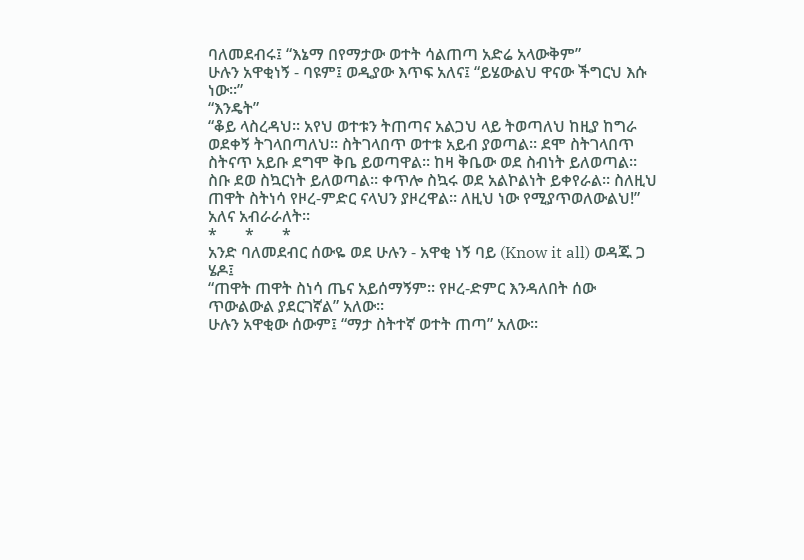ባለመደብሩ፤ “እኔማ በየማታው ወተት ሳልጠጣ አድሬ አላውቅም”
ሁሉን አዋቂነኝ - ባዩም፤ ወዲያው እጥፍ አለና፤ “ይሄውልህ ዋናው ችግርህ እሱ ነው፡፡”
“እንዴት”
“ቆይ ላስረዳህ፡፡ አየህ ወተቱን ትጠጣና አልጋህ ላይ ትወጣለህ ከዚያ ከግራ ወደቀኝ ትገላበጣለህ። ስትገላበጥ ወተቱ አይብ ያወጣል። ደሞ ስትገላበጥ ስትናጥ አይቡ ደግሞ ቅቤ ይወጣዋል፡፡ ከዛ ቅቤው ወደ ስብነት ይለወጣል። ስቡ ደወ ስኳርነት ይለወጣል። ቀጥሎ ስኳሩ ወደ አልኮልነት ይቀየራል። ስለዚህ ጠዋት ስትነሳ የዞረ-ምድር ናላህን ያዞረዋል። ለዚህ ነው የሚያጥወለውልህ!” አለና አብራራለት፡፡
*       *       *
አንድ ባለመደብር ሰውዬ ወደ ሁሉን - አዋቂ ነኝ ባይ (Know it all) ወዳጁ ጋ ሄዶ፤
“ጠዋት ጠዋት ስነሳ ጤና አይሰማኝም፡፡ የዞረ-ድምር እንዳለበት ሰው ጥውልውል ያደርገኛል” አለው።
ሁሉን አዋቂው ሰውም፤ “ማታ ስትተኛ ወተት ጠጣ” አለው፡፡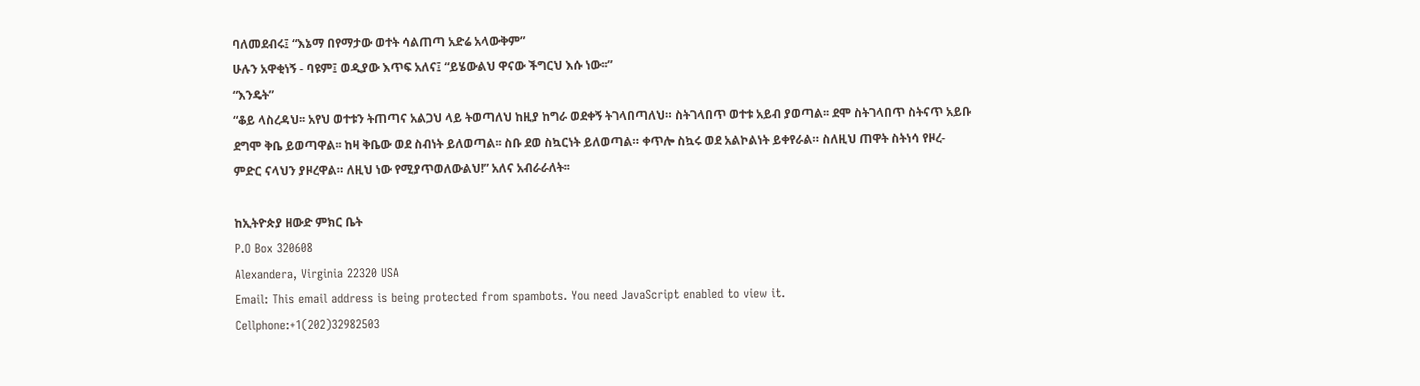ባለመደብሩ፤ “እኔማ በየማታው ወተት ሳልጠጣ አድሬ አላውቅም”
ሁሉን አዋቂነኝ - ባዩም፤ ወዲያው እጥፍ አለና፤ “ይሄውልህ ዋናው ችግርህ እሱ ነው፡፡”
“እንዴት”
“ቆይ ላስረዳህ፡፡ አየህ ወተቱን ትጠጣና አልጋህ ላይ ትወጣለህ ከዚያ ከግራ ወደቀኝ ትገላበጣለህ። ስትገላበጥ ወተቱ አይብ ያወጣል፡፡ ደሞ ስትገላበጥ ስትናጥ አይቡ ደግሞ ቅቤ ይወጣዋል፡፡ ከዛ ቅቤው ወደ ስብነት ይለወጣል፡፡ ስቡ ደወ ስኳርነት ይለወጣል። ቀጥሎ ስኳሩ ወደ አልኮልነት ይቀየራል። ስለዚህ ጠዋት ስትነሳ የዞረ-ምድር ናላህን ያዞረዋል። ለዚህ ነው የሚያጥወለውልህ!” አለና አብራራለት፡፡

ከኢትዮጵያ ዘውድ ምክር ቤት
P.O Box 320608
Alexandera, Virginia 22320 USA
Email: This email address is being protected from spambots. You need JavaScript enabled to view it.
Cellphone:+1(202)32982503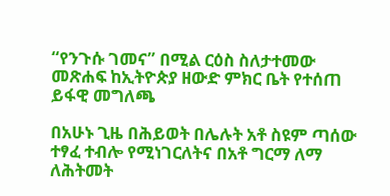“የንጉሱ ገመና” በሚል ርዕስ ስለታተመው መጽሐፍ ከኢትዮጵያ ዘውድ ምክር ቤት የተሰጠ ይፋዊ መግለጫ

በአሁኑ ጊዜ በሕይወት በሌሉት አቶ ስዩም ጣሰው ተፃፈ ተብሎ የሚነገርለትና በአቶ ግርማ ለማ ለሕትመት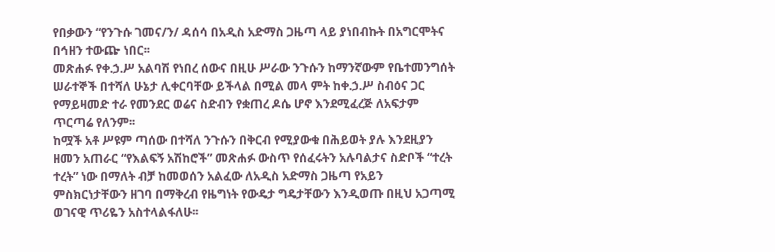የበቃውን “የንጉሱ ገመና/ን/ ዳሰሳ በአዲስ አድማስ ጋዜጣ ላይ ያነበብኩት በአግርሞትና በኅዘን ተውጬ ነበር፡፡
መጽሐፉ የቀ.ኃ.ሥ አልባሽ የነበረ ሰውና በዚሁ ሥራው ንጉሱን ከማንኛውም የቤተመንግሰት ሠራተኞች በተሻለ ሁኔታ ሊቀርባቸው ይችላል በሚል መላ ምት ከቀ.ኃ.ሥ ስብዕና ጋር የማይዛመድ ተራ የመንደር ወሬና ስድብን የቋጠረ ዶሴ ሆኖ እንደሚፈረጅ ለአፍታም ጥርጣሬ የለንም፡፡
ከሟች አቶ ሥዩም ጣሰው በተሻለ ንጉሱን በቅርብ የሚያውቁ በሕይወት ያሉ እንደዚያን ዘመን አጠራር “የእልፍኝ አሽከሮች” መጽሐፉ ውስጥ የሰፈሩትን አሉባልታና ስድቦች “ተረት ተረት” ነው በማለት ብቻ ከመወሰን አልፈው ለአዲስ አድማስ ጋዜጣ የአይን ምስክርነታቸውን ዘገባ በማቅረብ የዜግነት የውዴታ ግዴታቸውን እንዲወጡ በዚህ አጋጣሚ ወገናዊ ጥሪዬን አስተላልፋለሁ፡፡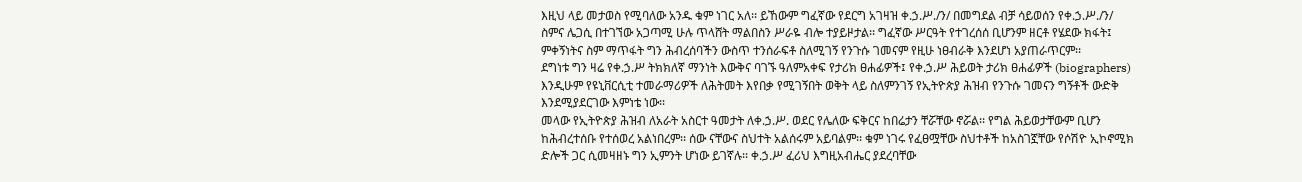እዚህ ላይ መታወስ የሚባለው አንዱ ቁም ነገር አለ፡፡ ይኸውም ግፈኛው የደርግ አገዛዝ ቀ.ኃ.ሥ./ን/ በመግደል ብቻ ሳይወሰን የቀ.ኃ.ሥ./ን/ ስምና ሌጋሲ በተገኘው አጋጣሚ ሁሉ ጥላሸት ማልበስን ሥራዬ ብሎ ተያይዞታል፡፡ ግፈኛው ሥርዓት የተገረሰሰ ቢሆንም ዘርቶ የሄደው ክፋት፤ ምቀኝነትና ስም ማጥፋት ግን ሕብረሰባችን ውስጥ ተንሰራፍቶ ስለሚገኝ የንጉሱ ገመናም የዚሁ ነፀብራቅ እንደሆነ አያጠራጥርም፡፡
ደግነቱ ግን ዛሬ የቀ.ኃ.ሥ ትክክለኛ ማንነት እውቅና ባገኙ ዓለምአቀፍ የታሪክ ፀሐፊዎች፤ የቀ.ኃ.ሥ ሕይወት ታሪክ ፀሐፊዎች (biographers) እንዲሁም የዩኒቨርሲቲ ተመራማሪዎች ለሕትመት እየበቃ የሚገኝበት ወቅት ላይ ስለምንገኝ የኢትዮጵያ ሕዝብ የንጉሱ ገመናን ግኝቶች ውድቅ እንደሚያደርገው እምነቴ ነው፡፡
መላው የኢትዮጵያ ሕዝብ ለአራት አስርተ ዓመታት ለቀ.ኃ.ሥ. ወደር የሌለው ፍቅርና ከበሬታን ቸሯቸው ኖሯል፡፡ የግል ሕይወታቸውም ቢሆን ከሕብረተሰቡ የተሰወረ አልነበረም፡፡ ሰው ናቸውና ስህተት አልሰሩም አይባልም፡፡ ቁም ነገሩ የፈፀሟቸው ስህተቶች ከአስገኟቸው የሶሽዮ ኢኮኖሚክ ድሎች ጋር ሲመዛዘኑ ግን ኢምንት ሆነው ይገኛሉ፡፡ ቀ.ኃ.ሥ ፈሪህ እግዚአብሔር ያደረባቸው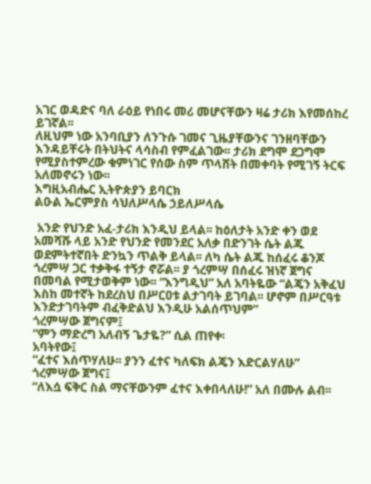አገር ወዳድና ባለ ራዕይ የነበሩ መሪ መሆናቸውን ዛሬ ታሪክ እየመሰከረ ይገኛል፡፡
ለዚህም ነው አንባቢያን ለንጉሱ ገመና ጊዜያቸውንና ገንዘባቸውን እንዳይቸሩት በትህትና ላሳስብ የምፈልገው፡፡ ታሪክ ደግሞ ደጋግሞ የሚያስተምረው ቁምነገር የሰው ስም ጥላሸት በመቀባት የሚገኝ ትርፍ አለመኖሩን ነው፡፡
እግዚአብሔር ኢትዮጵያን ይባርክ
ልዑል ኤርምያስ ሳህለሥላሴ ኃይለሥላሴ

 አንድ የህንድ አፈ-ታሪክ እንዲህ ይላል፡፡ ከዕለታት አንድ ቀን ወደ አመሻሹ ላይ አንድ የህንድ የመንደር አለቃ በድንገት ሴት ልጁ ወደምትተኛበት ድንኳን ጥልቅ ይላል፡፡ ለካ ሴት ልጁ ከሰፈሩ ቆንጆ ጎረምሣ ጋር ተቃቅፋ ተኝታ ኖሯል፡፡ ያ ጎረምሣ በሰፈሩ ዝነኛ ጀግና በመባል የሚታወቅም ነው፡፡ “እንግዲህ” አለ አባትዬው “ልጄን አቅፈህ እስከ መተኛት ከደረስህ በሥርዐቱ ልታገባት ይገባል፡፡ ሆኖም በሥርዓቱ እንድታገባትም ብፈቅድልህ እንዲሁ አልሰጥህም”
ጎረምሣው ጀግናም፤
“ምን ማድረግ አለብኝ ጌታዬ?” ሲል ጠየቀ፡
አባትየው፤
“ፈተና እሰጥሃለሁ፡፡ ያንን ፈተና ካለፍክ ልጄን እድርልሃለሁ”
ጎረምሣው ጀግና፤
“ለእሷ ፍቅር ስል ማናቸውንም ፈተና እቀበላለሁ!” አለ በሙሉ ልብ፡፡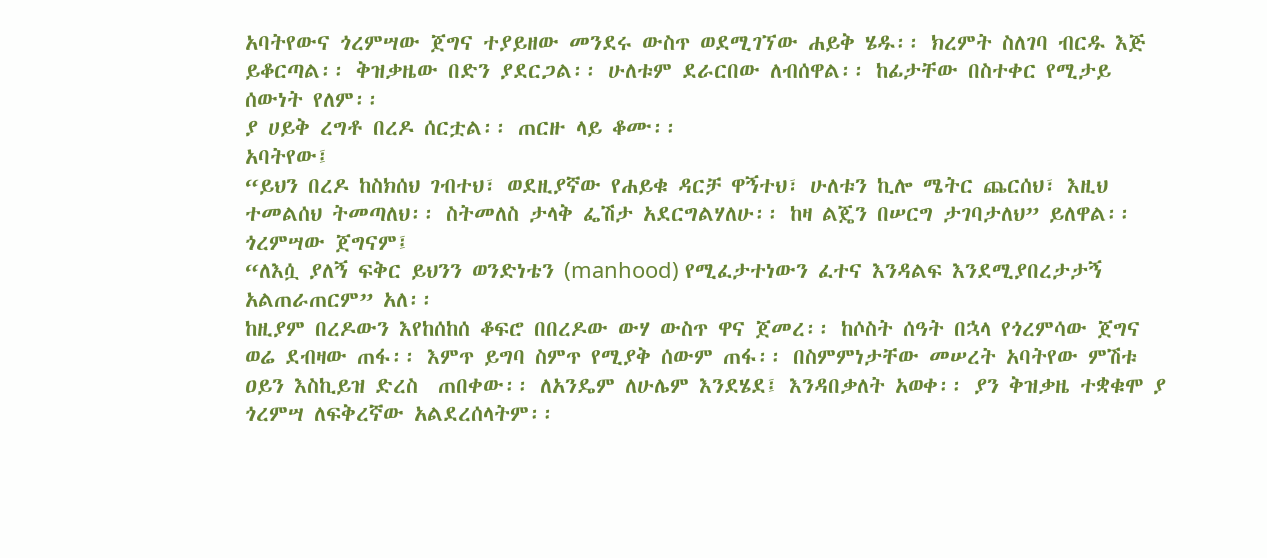አባትየውና ጎረምሣው ጀግና ተያይዘው መንደሩ ውስጥ ወደሚገኘው ሐይቅ ሄዱ፡፡ ክረምት ስለገባ ብርዱ እጅ ይቆርጣል፡፡ ቅዝቃዜው በድን ያደርጋል፡፡ ሁለቱም ደራርበው ለብሰዋል፡፡ ከፊታቸው በስተቀር የሚታይ ሰውነት የለም፡፡
ያ ሀይቅ ረግቶ በረዶ ሰርቷል፡፡ ጠርዙ ላይ ቆሙ፡፡
አባትየው፤
“ይህን በረዶ ከስክሰህ ገብተህ፣ ወደዚያኛው የሐይቁ ዳርቻ ዋኝተህ፣ ሁለቱን ኪሎ ሜትር ጨርሰህ፣ እዚህ ተመልሰህ ትመጣለህ፡፡ ስትመለስ ታላቅ ፌሽታ አደርግልሃለሁ፡፡ ከዛ ልጄን በሠርግ ታገባታለህ” ይለዋል፡፡
ጎረምሣው ጀግናም፤
“ለእሷ ያለኝ ፍቅር ይህንን ወንድነቴን (manhood) የሚፈታተነውን ፈተና እንዳልፍ እንደሚያበረታታኝ አልጠራጠርም” አለ፡፡
ከዚያም በረዶውን እየከሰከሰ ቆፍሮ በበረዶው ውሃ ውስጥ ዋና ጀመረ፡፡ ከሶስት ሰዓት በኋላ የጎረምሳው ጀግና ወሬ ደብዛው ጠፋ፡፡ እምጥ ይግባ ስምጥ የሚያቅ ሰውም ጠፋ፡፡ በስምምነታቸው መሠረት አባትየው ምሽቱ ዐይን እስኪይዝ ድረስ  ጠበቀው፡፡ ለአንዴም ለሁሌም እንደሄደ፤ እንዳበቃለት አወቀ፡፡ ያን ቅዝቃዜ ተቋቁሞ ያ ጎረምሣ ለፍቅረኛው አልደረሰላትም፡፡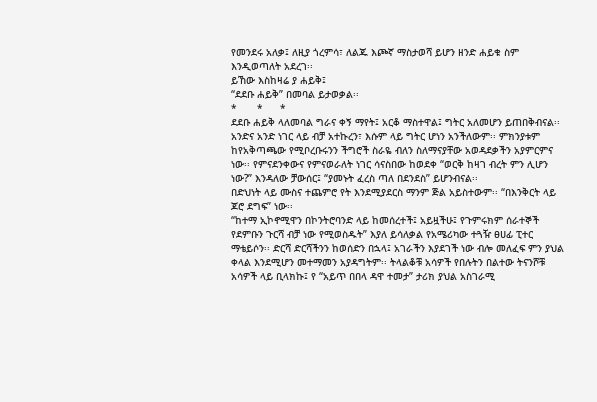የመንደሩ አለቃ፤ ለዚያ ጎረምሳ፣ ለልጁ እጮኛ ማስታወሻ ይሆን ዘንድ ሐይቁ ስም እንዲወጣለት አደረገ፡፡
ይኸው እስከዛሬ ያ ሐይቅ፤
“ደደቡ ሐይቅ” በመባል ይታወቃል፡፡
*       *      *
ደደቡ ሐይቅ ላለመባል ግራና ቀኝ ማየት፤ አርቆ ማስተዋል፤ ግትር አለመሆን ይጠበቅብናል፡፡ አንድና አንድ ነገር ላይ ብቻ አተኩረን፣ እሱም ላይ ግትር ሆነን አንችለውም፡፡ ምክንያቱም ከየአቅጣጫው የሚቦረቡሩንን ችግሮች ስራዬ ብለን ስለማናያቸው አወዳደቃችን አያምርምና ነው፡፡ የምናደንቀውና የምናወራለት ነገር ሳናስበው ከወደቀ “ወርቅ ከዛገ ብረት ምን ሊሆን ነው?” እንዳለው ቻውሰር፤ “ያመኑት ፈረስ ጣለ በደንደስ” ይሆንብናል፡፡
በድህነት ላይ ሙስና ተጨምሮ የት እንደሚያደርስ ማንም ጅል አይስተውም፡፡ “በእንቅርት ላይ ጆሮ ደግፍ” ነው፡፡
“ከተማ ኢኮኖሚዋን በኮንትሮባንድ ላይ ከመሰረተች፤ አይዟችሁ፤ የጉምሩክም ሰራተኞች የደምቡን ጉርሻ ብቻ ነው የሚወስዱት” እያለ ይሳለቃል የአሜሪካው ተጓዥ ፀሀፊ ፒተር ማቴይሶን፡፡ ድርሻ ድርሻችንን ከወሰድን በኋላ፤ አገራችን እያደገች ነው ብሎ መለፈፍ ምን ያህል ቀላል እንደሚሆን መተማመን አያዳግትም፡፡ ትላልቆቹ አሳዎች የበሉትን በልተው ትናንሾቹ አሳዎች ላይ ቢላክኩ፤ የ “አይጥ በበላ ዳዋ ተመታ” ታሪክ ያህል አስገራሚ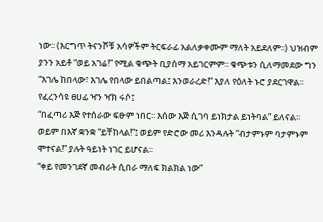ነው፡፡ (እርግጥ ትናንሾቹ አሳዎችም ትርፍራፊ አልለቃቀሙም ማለት አይደለም፡፡) ህዝብም ያንን አይቶ “ወይ አገሬ!” የሚል ቁጭት ቢያሰማ አይገርምም፡፡ ቁጭቱን ሲለማመደው ግን “እገሌ ከበላው፣ እገሌ የበላው ይበልጣል፤ እንወራረድ!” እያለ የዕለት ኑሮ ያደርገዋል፡፡
የፈረንሳዩ ፀሀፊ ዣን ዣክ ሩሶ፤
“በፈጣሪ እጅ የተሰራው ፍፁም ነበር፡፡ እሰው እጅ ሲገባ ይነክታል ይነትባል” ይለናል፡፡ ወይም በእኛ ቋንቋ “ይቸከላል!”፤ ወይም የድሮው መሪ እንዳሉት “ብታምኑም ባታምኑም ሞተናል!” ያሉት ዓይነት ነገር ይሆናል፡፡
“ቀይ የመንገደኛ መብራት ሲበራ ማለፍ ክልክል ነው”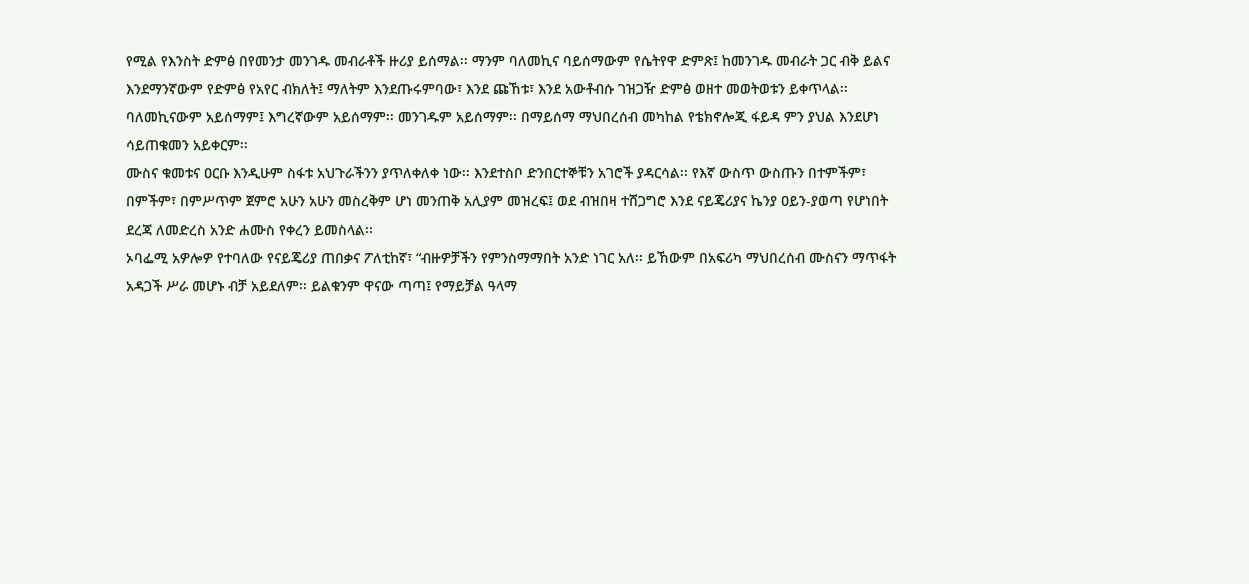የሚል የእንስት ድምፅ በየመንታ መንገዱ መብራቶች ዙሪያ ይሰማል፡፡ ማንም ባለመኪና ባይሰማውም የሴትየዋ ድምጽ፤ ከመንገዱ መብራት ጋር ብቅ ይልና እንደማንኛውም የድምፅ የአየር ብክለት፤ ማለትም እንደጡሩምባው፣ እንደ ጩኸቱ፣ እንደ አውቶብሱ ገዝጋዥ ድምፅ ወዘተ መወትወቱን ይቀጥላል፡፡ ባለመኪናውም አይሰማም፤ እግረኛውም አይሰማም፡፡ መንገዱም አይሰማም፡፡ በማይሰማ ማህበረሰብ መካከል የቴክኖሎጂ ፋይዳ ምን ያህል እንደሆነ ሳይጠቁመን አይቀርም፡፡
ሙስና ቁመቱና ዐርቡ እንዲሁም ስፋቱ አህጉራችንን ያጥለቀለቀ ነው፡፡ እንደተስቦ ድንበርተኞቹን አገሮች ያዳርሳል፡፡ የእኛ ውስጥ ውስጡን በተምችም፣ በምችም፣ በምሥጥም ጀምሮ አሁን አሁን መስረቅም ሆነ መንጠቅ አሊያም መዝረፍ፤ ወደ ብዝበዛ ተሸጋግሮ እንደ ናይጄሪያና ኬንያ ዐይን-ያወጣ የሆነበት ደረጃ ለመድረስ አንድ ሐሙስ የቀረን ይመስላል፡፡
ኦባፌሚ አዎሎዎ የተባለው የናይጄሪያ ጠበቃና ፖለቲከኛ፣ “ብዙዎቻችን የምንስማማበት አንድ ነገር አለ፡፡ ይኸውም በአፍሪካ ማህበረሰብ ሙስናን ማጥፋት አዳጋች ሥራ መሆኑ ብቻ አይደለም፡፡ ይልቁንም ዋናው ጣጣ፤ የማይቻል ዓላማ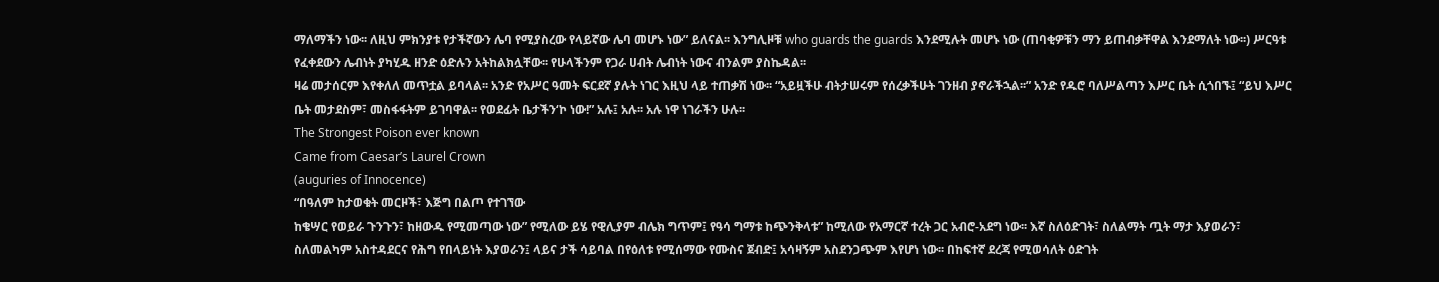ማለማችን ነው፡፡ ለዚህ ምክንያቱ የታችኛውን ሌባ የሚያስረው የላይኛው ሌባ መሆኑ ነው” ይለናል፡፡ እንግሊዞቹ who guards the guards እንደሚሉት መሆኑ ነው (ጠባቂዎቹን ማን ይጠብቃቸዋል እንደማለት ነው፡፡) ሥርዓቱ የፈቀደውን ሌብነት ያካሂዱ ዘንድ ዕድሉን አትከልክሏቸው፡፡ የሁላችንም የጋራ ሀብት ሌብነት ነውና ብንልም ያስኬዳል፡፡
ዛሬ መታሰርም እየቀለለ መጥቷል ይባላል፡፡ አንድ የአሥር ዓመት ፍርደኛ ያሉት ነገር እዚህ ላይ ተጠቃሽ ነው፡፡ “አይዟችሁ ብትታሠሩም የሰረቃችሁት ገንዘብ ያኖራችኋል፡፡” አንድ የዱሮ ባለሥልጣን እሥር ቤት ሲጎበኙ፤ “ይህ እሥር ቤት መታደስም፣ መስፋፋትም ይገባዋል፡፡ የወደፊት ቤታችን‘ኮ ነው!” አሉ፤ አሉ፡፡ አሉ ነዋ ነገራችን ሁሉ፡፡
The Strongest Poison ever known
Came from Caesar’s Laurel Crown
(auguries of Innocence)
“በዓለም ከታወቁት መርዞች፣ እጅግ በልጦ የተገኘው
ከቄሣር የወይራ ጉንጉን፣ ከዘውዱ የሚመጣው ነው” የሚለው ይሄ የዊሊያም ብሌክ ግጥም፤ የዓሳ ግማቱ ከጭንቅላቱ” ከሚለው የአማርኛ ተረት ጋር አብሮ-አደግ ነው፡፡ እኛ ስለዕድገት፣ ስለልማት ጧት ማታ እያወራን፣ ስለመልካም አስተዳደርና የሕግ የበላይነት እያወራን፤ ላይና ታች ሳይባል በየዕለቱ የሚሰማው የሙስና ጀብድ፤ አሳዛኝም አስደንጋጭም እየሆነ ነው፡፡ በከፍተኛ ደረጃ የሚወሳለት ዕድገት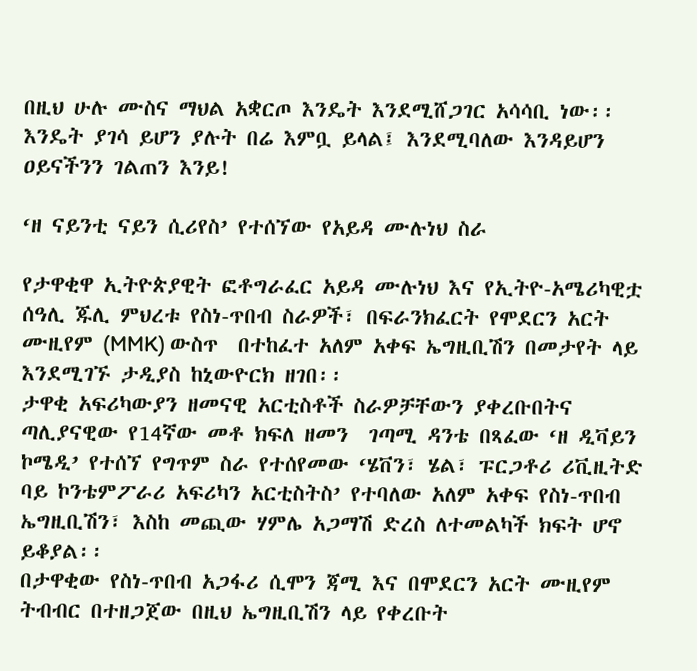በዚህ ሁሉ ሙስና ማህል አቋርጦ እንዴት እንደሚሸጋገር አሳሳቢ ነው፡፡ እንዴት ያገሳ ይሆን ያሉት በሬ እምቧ ይላል፤ እንደሚባለው እንዳይሆን ዐይናችንን ገልጠን እንይ!

‘ዘ ናይንቲ ናይን ሲሪየስ’ የተሰኘው የአይዳ ሙሉነህ ስራ

የታዋቂዋ ኢትዮጵያዊት ፎቶግራፈር አይዳ ሙሉነህ እና የኢትዮ-አሜሪካዊቷ ሰዓሊ ጁሊ ምህረቱ የስነ-ጥበብ ስራዎች፣ በፍራንክፈርት የሞደርን አርት ሙዚየም (MMK) ውስጥ  በተከፈተ አለም አቀፍ ኤግዚቢሽን በመታየት ላይ እንደሚገኙ ታዲያስ ከኒውዮርክ ዘገበ፡፡
ታዋቂ አፍሪካውያን ዘመናዊ አርቲስቶች ስራዎቻቸውን ያቀረቡበትና ጣሊያናዊው የ14ኛው መቶ ክፍለ ዘመን  ገጣሚ ዳንቴ በጻፈው ‘ዘ ዲቫይን ኮሜዲ’ የተሰኘ የግጥም ስራ የተሰየመው ‘ሄቨን፣ ሄል፣ ፑርጋቶሪ ሪቪዚትድ ባይ ኮንቴምፖራሪ አፍሪካን አርቲስትስ’ የተባለው አለም አቀፍ የስነ-ጥበብ ኤግዚቢሽን፣ እስከ መጪው ሃምሌ አጋማሽ ድረስ ለተመልካች ክፍት ሆኖ ይቆያል፡፡
በታዋቂው የስነ-ጥበብ አጋፋሪ ሲሞን ጃሚ እና በሞደርን አርት ሙዚየም ትብብር በተዘጋጀው በዚህ ኤግዚቢሽን ላይ የቀረቡት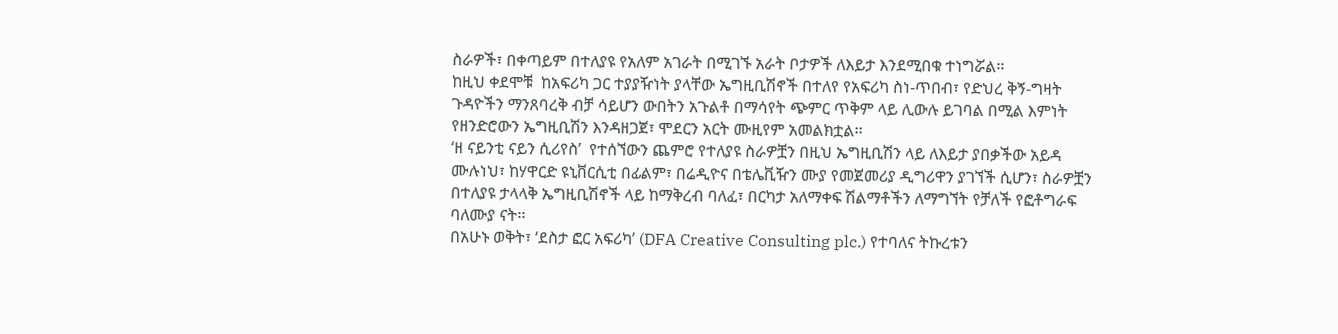ስራዎች፣ በቀጣይም በተለያዩ የአለም አገራት በሚገኙ አራት ቦታዎች ለእይታ እንደሚበቁ ተነግሯል፡፡
ከዚህ ቀደሞቹ  ከአፍሪካ ጋር ተያያዥነት ያላቸው ኤግዚቢሽኖች በተለየ የአፍሪካ ስነ-ጥበብ፣ የድህረ ቅኝ-ግዛት ጉዳዮችን ማንጸባረቅ ብቻ ሳይሆን ውበትን አጉልቶ በማሳየት ጭምር ጥቅም ላይ ሊውሉ ይገባል በሚል እምነት የዘንድሮውን ኤግዚቢሽን እንዳዘጋጀ፣ ሞደርን አርት ሙዚየም አመልክቷል፡፡
‘ዘ ናይንቲ ናይን ሲሪየስ’  የተሰኘውን ጨምሮ የተለያዩ ስራዎቿን በዚህ ኤግዚቢሽን ላይ ለእይታ ያበቃችው አይዳ ሙሉነህ፣ ከሃዋርድ ዩኒቨርሲቲ በፊልም፣ በሬዲዮና በቴሌቪዥን ሙያ የመጀመሪያ ዲግሪዋን ያገኘች ሲሆን፣ ስራዎቿን በተለያዩ ታላላቅ ኤግዚቢሽኖች ላይ ከማቅረብ ባለፈ፣ በርካታ አለማቀፍ ሽልማቶችን ለማግኘት የቻለች የፎቶግራፍ ባለሙያ ናት፡፡
በአሁኑ ወቅት፣ ‘ደስታ ፎር አፍሪካ’ (DFA Creative Consulting plc.) የተባለና ትኩረቱን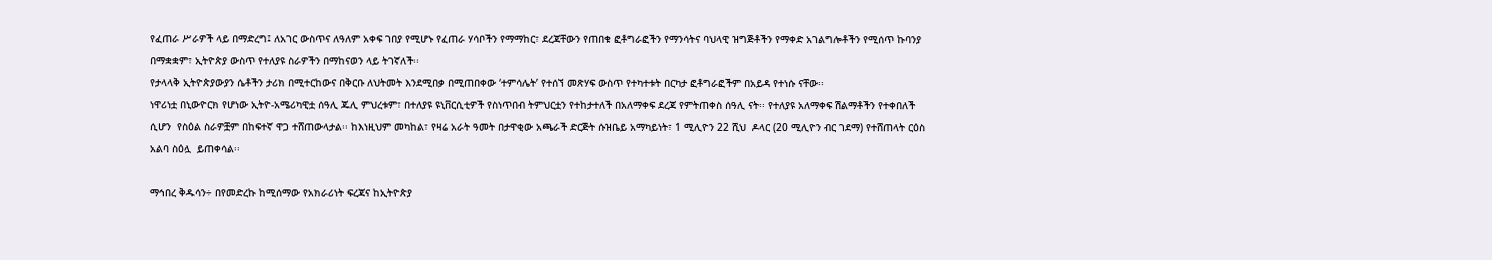የፈጠራ ሥራዎች ላይ በማድረግ፤ ለአገር ውስጥና ለዓለም አቀፍ ገበያ የሚሆኑ የፈጠራ ሃሳቦችን የማማከር፣ ደረጃቸውን የጠበቁ ፎቶግራፎችን የማንሳትና ባህላዊ ዝግጅቶችን የማቀድ አገልግሎቶችን የሚሰጥ ኩባንያ በማቋቋም፣ ኢትዮጵያ ውስጥ የተለያዩ ስራዎችን በማከናወን ላይ ትገኛለች፡፡
የታላላቅ ኢትዮጵያውያን ሴቶችን ታሪክ በሚተርከውና በቅርቡ ለህትመት እንደሚበቃ በሚጠበቀው ‘ተምሳሌት’ የተሰኘ መጽሃፍ ውስጥ የተካተቱት በርካታ ፎቶግራፎችም በአይዳ የተነሱ ናቸው፡፡
ነዋሪነቷ በኒውዮርክ የሆነው ኢትዮ-አሜሪካዊቷ ሰዓሊ ጁሊ ምህረቱም፣ በተለያዩ ዩኒቨርሲቲዎች የስነጥበብ ትምህርቷን የተከታተለች በአለማቀፍ ደረጃ የምትጠቀስ ሰዓሊ ናት፡፡ የተለያዩ አለማቀፍ ሽልማቶችን የተቀበለች ሲሆን  የስዕል ስራዎቿም በከፍተኛ ዋጋ ተሸጠውላታል፡፡ ከእነዚህም መካከል፣ የዛሬ አራት ዓመት በታዋቂው አጫራች ድርጅት ሱዝቤይ አማካይነት፣ 1 ሚሊዮን 22 ሺህ  ዶላር (20 ሚሊዮን ብር ገደማ) የተሸጠላት ርዕስ አልባ ስዕሏ  ይጠቀሳል፡፡

ማኅበረ ቅዱሳን÷ በየመድረኩ ከሚሰማው የአክራሪነት ፍረጃና ከኢትዮጵያ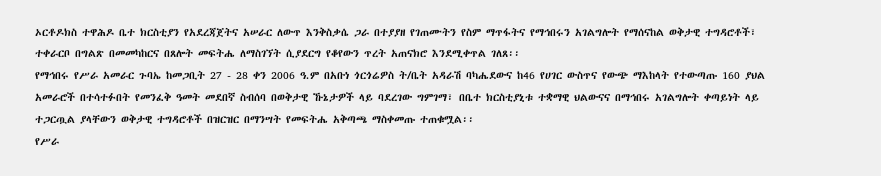ኦርቶዶክስ ተዋሕዶ ቤተ ክርስቲያን የአደረጃጀትና አሠራር ለውጥ እንቅስቃሴ ጋራ በተያያዘ የገጠሙትን የስም ማጥፋትና የማኅበሩን አገልግሎት የማሰናከል ወቅታዊ ተግዳሮቶች፣ ተቀራርቦ በግልጽ በመመካከርና በጸሎት መፍትሔ ለማስገኘት ሲያደርግ የቆየውን ጥረት አጠናክሮ እንደሚቀጥል ገለጸ፡፡
የማኅበሩ የሥራ አመራር ጉባኤ ከመጋቢት 27 - 28 ቀን 2006 ዓ.ም በአቡነ ጎርጎሬዎስ ት/ቤት አዳራሽ ባካሔደውና ከ46 የሀገር ውስጥና የውጭ ማእከላት የተውጣጡ 160 ያህል አመራሮች በተሳተፉበት የመንፈቅ ዓመት መደበኛ ስብሰባ በወቅታዊ ኹኔታዎች ላይ ባደረገው ግምገማ፣ በቤተ ክርስቲያኒቱ ተቋማዊ ህልውናና በማኅበሩ አገልግሎት ቀጣይነት ላይ ተጋርጧል ያላቸውን ወቅታዊ ተግዳሮቶች በዝርዝር በማንሣት የመፍትሔ አቅጣጫ ማስቀመጡ ተጠቁሟል፡፡
የሥራ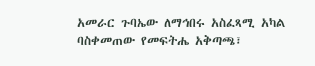አመራር ጉባኤው ለማኅበሩ አስፈጻሚ አካል ባስቀመጠው የመፍትሔ አቅጣጫ፣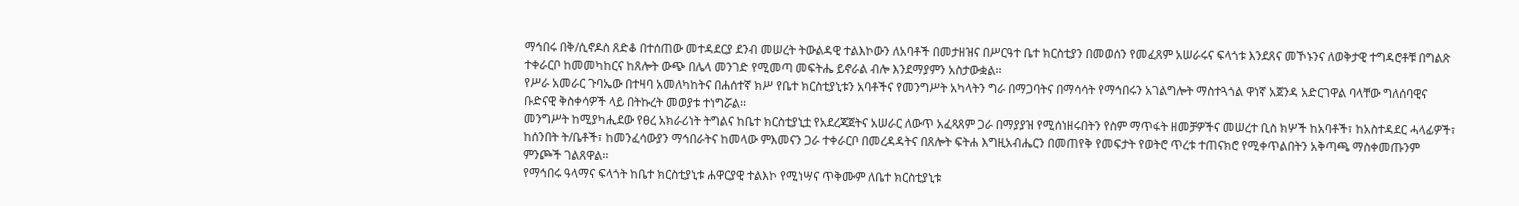ማኅበሩ በቅ/ሲኖዶስ ጸድቆ በተሰጠው መተዳደርያ ደንብ መሠረት ትውልዳዊ ተልእኮውን ለአባቶች በመታዘዝና በሥርዓተ ቤተ ክርስቲያን በመወሰን የመፈጸም አሠራሩና ፍላጎቱ እንደጸና መኾኑንና ለወቅታዊ ተግዳሮቶቹ በግልጽ ተቀራርቦ ከመመካከርና ከጸሎት ውጭ በሌላ መንገድ የሚመጣ መፍትሔ ይኖራል ብሎ እንደማያምን አስታውቋል፡፡
የሥራ አመራር ጉባኤው በተዛባ አመለካከትና በሐሰተኛ ክሥ የቤተ ክርስቲያኒቱን አባቶችና የመንግሥት አካላትን ግራ በማጋባትና በማሳሳት የማኅበሩን አገልግሎት ማስተጓጎል ዋነኛ አጀንዳ አድርገዋል ባላቸው ግለሰባዊና ቡድናዊ ቅስቀሳዎች ላይ በትኩረት መወያቱ ተነግሯል፡፡
መንግሥት ከሚያካሒደው የፀረ አክራሪነት ትግልና ከቤተ ክርስቲያኒቷ የአደረጃጀትና አሠራር ለውጥ አፈጻጸም ጋራ በማያያዝ የሚሰነዘሩበትን የስም ማጥፋት ዘመቻዎችና መሠረተ ቢስ ክሦች ከአባቶች፣ ከአስተዳደር ሓላፊዎች፣ ከሰንበት ት/ቤቶች፣ ከመንፈሳውያን ማኅበራትና ከመላው ምእመናን ጋራ ተቀራርቦ በመረዳዳትና በጸሎት ፍትሐ እግዚአብሔርን በመጠየቅ የመፍታት የወትሮ ጥረቱ ተጠናክሮ የሚቀጥልበትን አቅጣጫ ማስቀመጡንም ምንጮች ገልጸዋል፡፡
የማኅበሩ ዓላማና ፍላጎት ከቤተ ክርስቲያኒቱ ሐዋርያዊ ተልእኮ የሚነሣና ጥቅሙም ለቤተ ክርስቲያኒቱ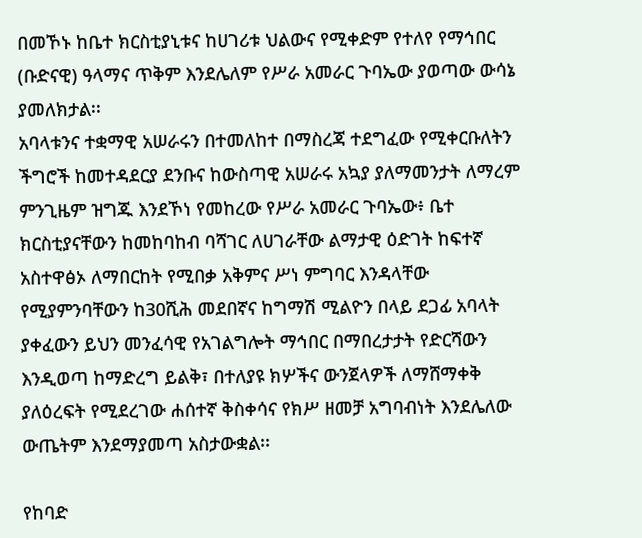በመኾኑ ከቤተ ክርስቲያኒቱና ከሀገሪቱ ህልውና የሚቀድም የተለየ የማኅበር (ቡድናዊ) ዓላማና ጥቅም እንደሌለም የሥራ አመራር ጉባኤው ያወጣው ውሳኔ ያመለክታል፡፡
አባላቱንና ተቋማዊ አሠራሩን በተመለከተ በማስረጃ ተደግፈው የሚቀርቡለትን ችግሮች ከመተዳደርያ ደንቡና ከውስጣዊ አሠራሩ አኳያ ያለማመንታት ለማረም ምንጊዜም ዝግጁ እንደኾነ የመከረው የሥራ አመራር ጉባኤው፥ ቤተ ክርስቲያናቸውን ከመከባከብ ባሻገር ለሀገራቸው ልማታዊ ዕድገት ከፍተኛ አስተዋፅኦ ለማበርከት የሚበቃ አቅምና ሥነ ምግባር እንዳላቸው የሚያምንባቸውን ከ30ሺሕ መደበኛና ከግማሽ ሚልዮን በላይ ደጋፊ አባላት ያቀፈውን ይህን መንፈሳዊ የአገልግሎት ማኅበር በማበረታታት የድርሻውን እንዲወጣ ከማድረግ ይልቅ፣ በተለያዩ ክሦችና ውንጀላዎች ለማሸማቀቅ ያለዕረፍት የሚደረገው ሐሰተኛ ቅስቀሳና የክሥ ዘመቻ አግባብነት እንደሌለው ውጤትም እንደማያመጣ አስታውቋል፡፡

የከባድ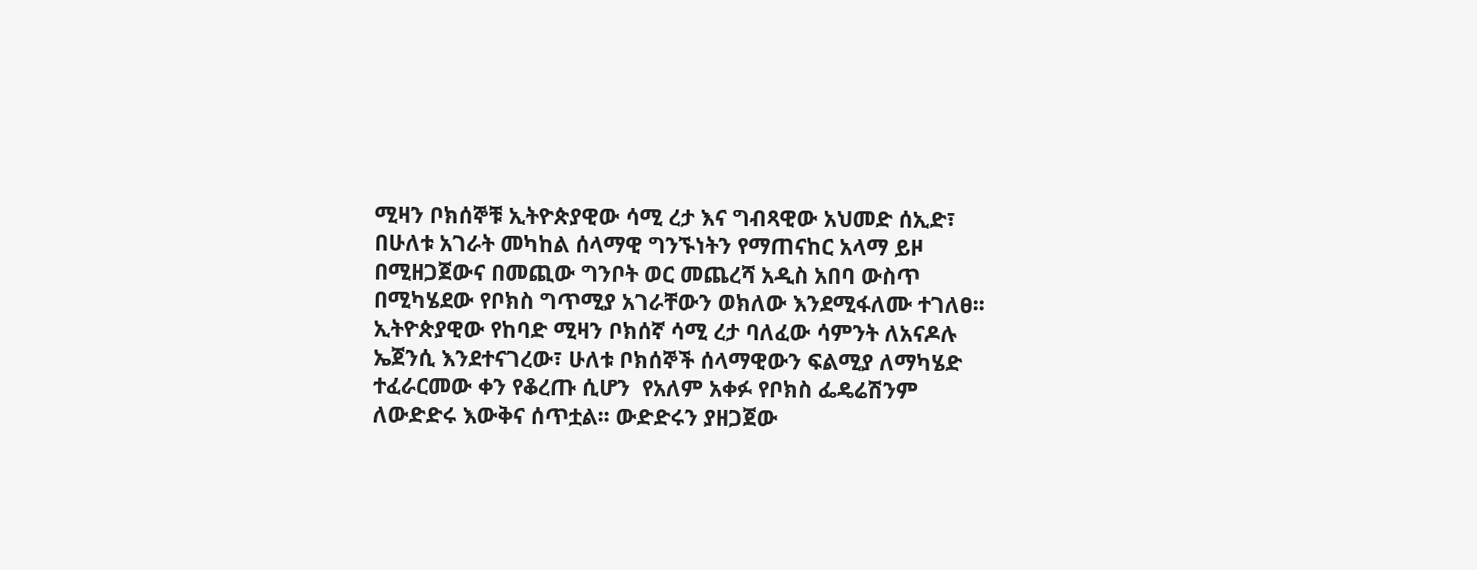ሚዛን ቦክሰኞቹ ኢትዮጵያዊው ሳሚ ረታ እና ግብጻዊው አህመድ ሰኢድ፣ በሁለቱ አገራት መካከል ሰላማዊ ግንኙነትን የማጠናከር አላማ ይዞ በሚዘጋጀውና በመጪው ግንቦት ወር መጨረሻ አዲስ አበባ ውስጥ በሚካሄደው የቦክስ ግጥሚያ አገራቸውን ወክለው እንደሚፋለሙ ተገለፀ፡፡
ኢትዮጵያዊው የከባድ ሚዛን ቦክሰኛ ሳሚ ረታ ባለፈው ሳምንት ለአናዶሉ ኤጀንሲ እንደተናገረው፣ ሁለቱ ቦክሰኞች ሰላማዊውን ፍልሚያ ለማካሄድ ተፈራርመው ቀን የቆረጡ ሲሆን  የአለም አቀፉ የቦክስ ፌዴሬሽንም ለውድድሩ እውቅና ሰጥቷል፡፡ ውድድሩን ያዘጋጀው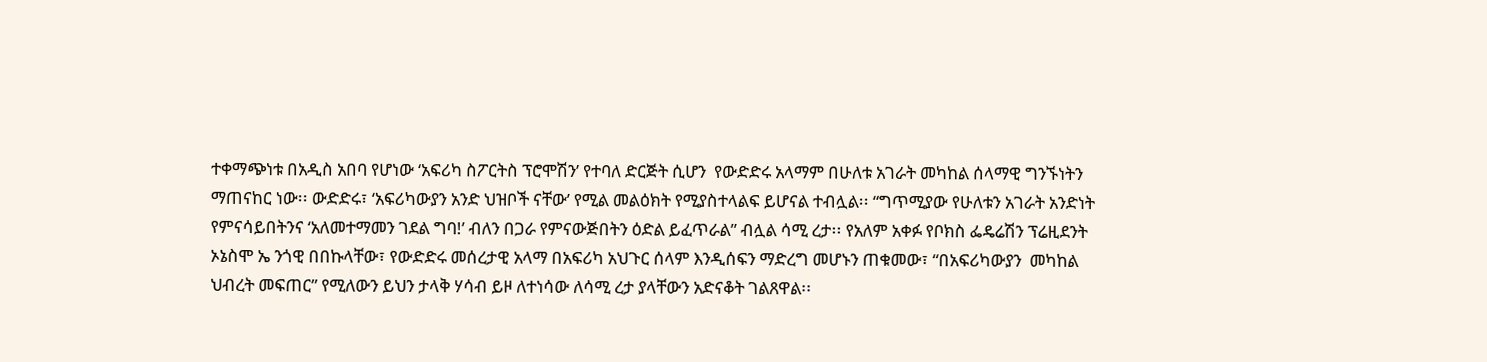ተቀማጭነቱ በአዲስ አበባ የሆነው ‘አፍሪካ ስፖርትስ ፕሮሞሽን’ የተባለ ድርጅት ሲሆን  የውድድሩ አላማም በሁለቱ አገራት መካከል ሰላማዊ ግንኙነትን ማጠናከር ነው፡፡ ውድድሩ፣ ‘አፍሪካውያን አንድ ህዝቦች ናቸው’ የሚል መልዕክት የሚያስተላልፍ ይሆናል ተብሏል፡፡ “ግጥሚያው የሁለቱን አገራት አንድነት የምናሳይበትንና ‘አለመተማመን ገደል ግባ!’ ብለን በጋራ የምናውጅበትን ዕድል ይፈጥራል” ብሏል ሳሚ ረታ፡፡ የአለም አቀፉ የቦክስ ፌዴሬሽን ፕሬዚደንት ኦኔስሞ ኤ ንጎዊ በበኩላቸው፣ የውድድሩ መሰረታዊ አላማ በአፍሪካ አህጉር ሰላም እንዲሰፍን ማድረግ መሆኑን ጠቁመው፣ “በአፍሪካውያን  መካከል ህብረት መፍጠር” የሚለውን ይህን ታላቅ ሃሳብ ይዞ ለተነሳው ለሳሚ ረታ ያላቸውን አድናቆት ገልጸዋል፡፡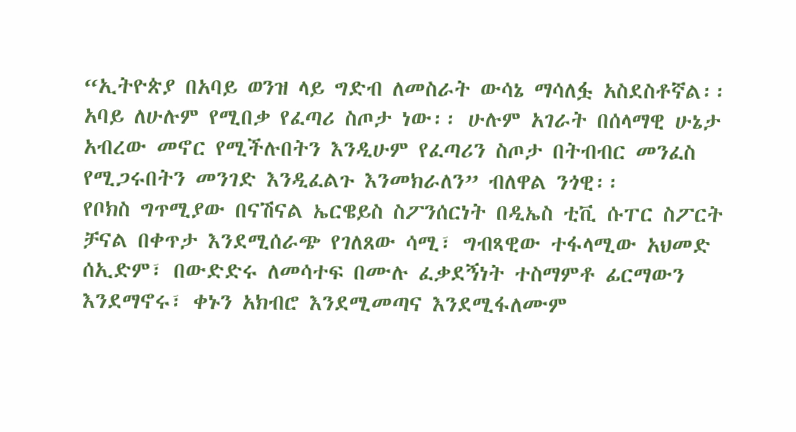“ኢትዮጵያ በአባይ ወንዝ ላይ ግድብ ለመስራት ውሳኔ ማሳለፏ አስደስቶኛል፡፡ አባይ ለሁሉም የሚበቃ የፈጣሪ ስጦታ ነው፡፡ ሁሉም አገራት በሰላማዊ ሁኔታ አብረው መኖር የሚችሉበትን እንዲሁም የፈጣሪን ስጦታ በትብብር መንፈስ የሚጋሩበትን መንገድ እንዲፈልጉ እንመክራለን” ብለዋል ንጎዊ፡፡
የቦክስ ግጥሚያው በናሽናል ኤርዌይስ ስፖንሰርነት በዲኤስ ቲቪ ሱፐር ስፖርት ቻናል በቀጥታ እንደሚሰራጭ የገለጸው ሳሚ፣ ግብጻዊው ተፋላሚው አህመድ ሰኢድም፣ በውድድሩ ለመሳተፍ በሙሉ ፈቃደኝነት ተስማምቶ ፊርማውን እንደማኖሩ፣ ቀኑን አክብሮ እንደሚመጣና እንደሚፋለሙም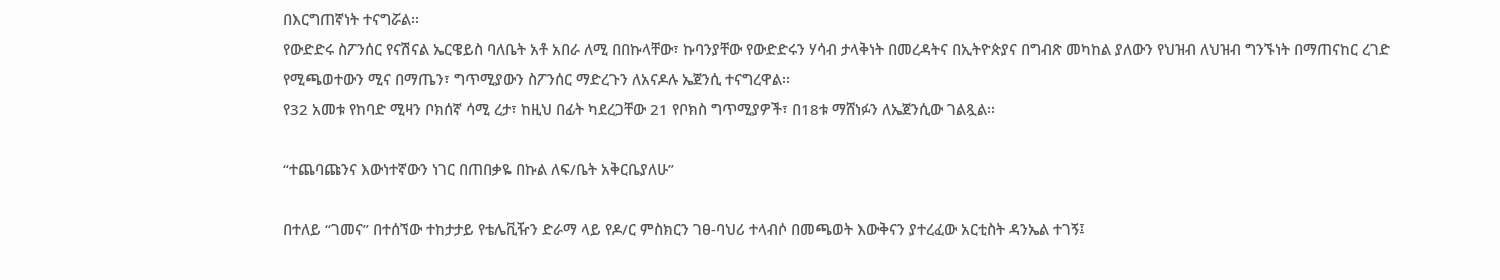በእርግጠኛነት ተናግሯል፡፡
የውድድሩ ስፖንሰር የናሽናል ኤርዌይስ ባለቤት አቶ አበራ ለሚ በበኩላቸው፣ ኩባንያቸው የውድድሩን ሃሳብ ታላቅነት በመረዳትና በኢትዮጵያና በግብጽ መካከል ያለውን የህዝብ ለህዝብ ግንኙነት በማጠናከር ረገድ የሚጫወተውን ሚና በማጤን፣ ግጥሚያውን ስፖንሰር ማድረጉን ለአናዶሉ ኤጀንሲ ተናግረዋል፡፡
የ32 አመቱ የከባድ ሚዛን ቦክሰኛ ሳሚ ረታ፣ ከዚህ በፊት ካደረጋቸው 21 የቦክስ ግጥሚያዎች፣ በ18ቱ ማሸነፉን ለኤጀንሲው ገልጿል፡፡

“ተጨባጩንና እውነተኛውን ነገር በጠበቃዬ በኩል ለፍ/ቤት አቅርቤያለሁ”

በተለይ “ገመና” በተሰኘው ተከታታይ የቴሌቪዥን ድራማ ላይ የዶ/ር ምስክርን ገፀ-ባህሪ ተላብሶ በመጫወት እውቅናን ያተረፈው አርቲስት ዳንኤል ተገኝ፤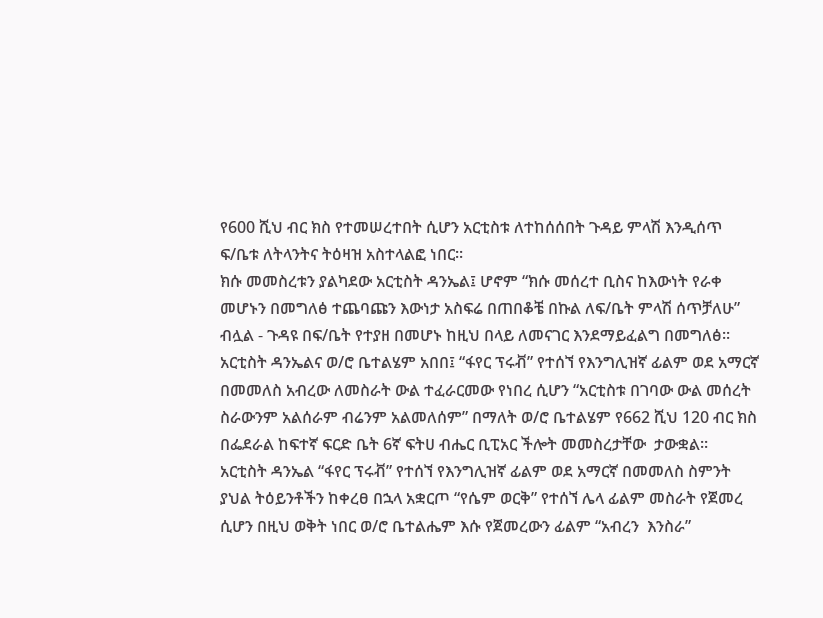የ600 ሺህ ብር ክስ የተመሠረተበት ሲሆን አርቲስቱ ለተከሰሰበት ጉዳይ ምላሽ እንዲሰጥ ፍ/ቤቱ ለትላንትና ትዕዛዝ አስተላልፎ ነበር፡፡
ክሱ መመስረቱን ያልካደው አርቲስት ዳንኤል፤ ሆኖም “ክሱ መሰረተ ቢስና ከእውነት የራቀ መሆኑን በመግለፅ ተጨባጩን እውነታ አስፍሬ በጠበቆቼ በኩል ለፍ/ቤት ምላሽ ሰጥቻለሁ” ብሏል - ጉዳዩ በፍ/ቤት የተያዘ በመሆኑ ከዚህ በላይ ለመናገር እንደማይፈልግ በመግለፅ፡፡
አርቲስት ዳንኤልና ወ/ሮ ቤተልሄም አበበ፤ “ፋየር ፕሩቭ” የተሰኘ የእንግሊዝኛ ፊልም ወደ አማርኛ በመመለስ አብረው ለመስራት ውል ተፈራርመው የነበረ ሲሆን “አርቲስቱ በገባው ውል መሰረት ስራውንም አልሰራም ብሬንም አልመለሰም” በማለት ወ/ሮ ቤተልሄም የ662 ሺህ 120 ብር ክስ በፌደራል ከፍተኛ ፍርድ ቤት 6ኛ ፍትሀ ብሔር ቢፒአር ችሎት መመስረታቸው  ታውቋል፡፡
አርቲስት ዳንኤል “ፋየር ፕሩቭ” የተሰኘ የእንግሊዝኛ ፊልም ወደ አማርኛ በመመለስ ስምንት ያህል ትዕይንቶችን ከቀረፀ በኋላ አቋርጦ “የሴም ወርቅ” የተሰኘ ሌላ ፊልም መስራት የጀመረ ሲሆን በዚህ ወቅት ነበር ወ/ሮ ቤተልሔም እሱ የጀመረውን ፊልም “አብረን  እንስራ”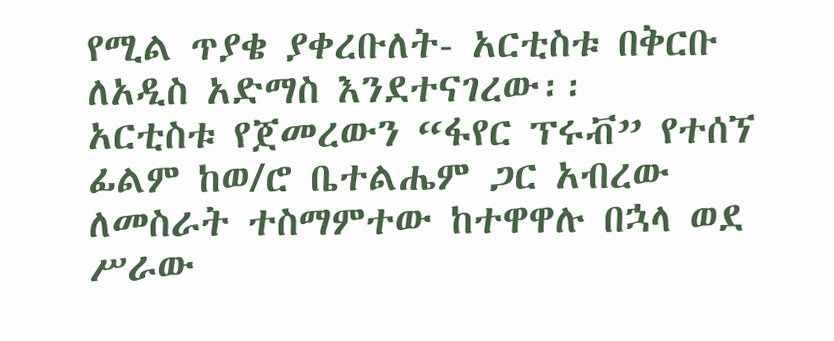የሚል ጥያቄ ያቀረቡለት- አርቲስቱ በቅርቡ ለአዲስ አድማስ እንደተናገረው፡፡
አርቲስቱ የጀመረውን “ፋየር ፕሩቭ” የተሰኘ ፊልም ከወ/ሮ ቤተልሔም ጋር አብረው ለመስራት ተስማምተው ከተዋዋሉ በኋላ ወደ ሥራው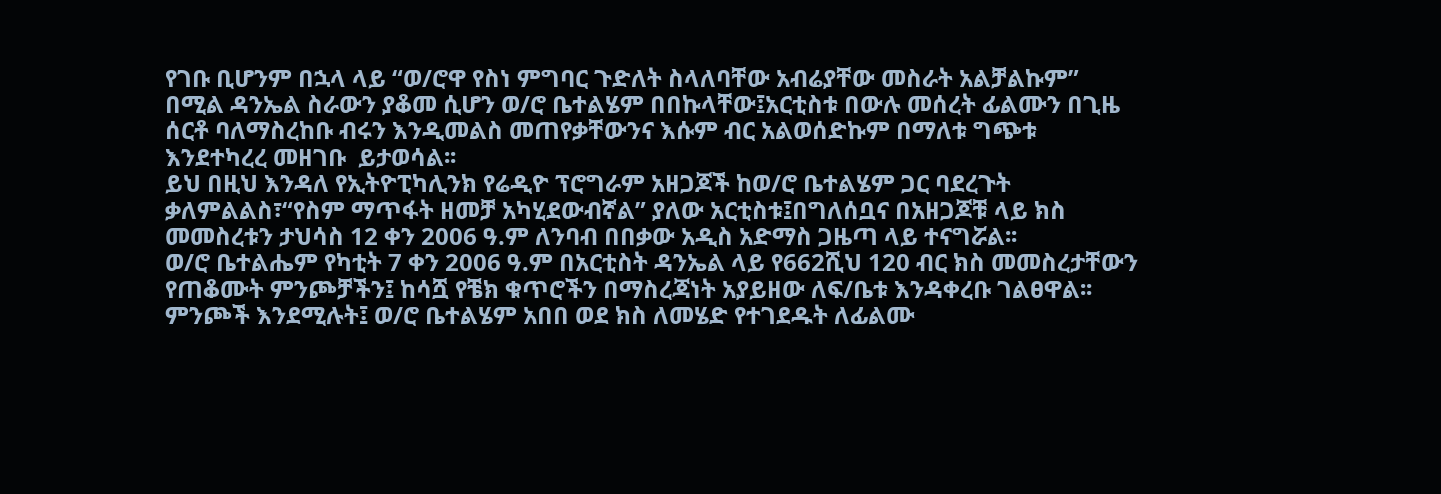የገቡ ቢሆንም በኋላ ላይ “ወ/ሮዋ የስነ ምግባር ጉድለት ስላለባቸው አብሬያቸው መስራት አልቻልኩም” በሚል ዳንኤል ስራውን ያቆመ ሲሆን ወ/ሮ ቤተልሄም በበኩላቸው፤አርቲስቱ በውሉ መሰረት ፊልሙን በጊዜ ሰርቶ ባለማስረከቡ ብሩን እንዲመልስ መጠየቃቸውንና እሱም ብር አልወሰድኩም በማለቱ ግጭቱ እንደተካረረ መዘገቡ  ይታወሳል፡፡
ይህ በዚህ እንዳለ የኢትዮፒካሊንክ የሬዲዮ ፕሮግራም አዘጋጆች ከወ/ሮ ቤተልሄም ጋር ባደረጉት ቃለምልልስ፣“የስም ማጥፋት ዘመቻ አካሂደውብኛል” ያለው አርቲስቱ፤በግለሰቧና በአዘጋጆቹ ላይ ክስ መመስረቱን ታህሳስ 12 ቀን 2006 ዓ.ም ለንባብ በበቃው አዲስ አድማስ ጋዜጣ ላይ ተናግሯል፡፡
ወ/ሮ ቤተልሔም የካቲት 7 ቀን 2006 ዓ.ም በአርቲስት ዳንኤል ላይ የ662ሺህ 120 ብር ክስ መመስረታቸውን የጠቆሙት ምንጮቻችን፤ ከሳሿ የቼክ ቁጥሮችን በማስረጃነት አያይዘው ለፍ/ቤቱ እንዳቀረቡ ገልፀዋል፡፡ ምንጮች እንደሚሉት፤ ወ/ሮ ቤተልሄም አበበ ወደ ክስ ለመሄድ የተገደዱት ለፊልሙ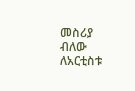መስሪያ ብለው ለአርቲስቱ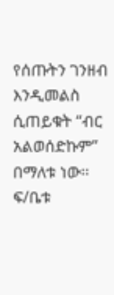የሰጡትን ገንዘብ እንዲመልስ ሲጠይቁት “ብር አልወሰድኩም” በማለቱ ነው፡፡ ፍ/ቤቱ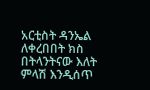አርቲስት ዳንኤል ለቀረበበት ክስ በትላንትናው እለት ምላሽ እንዲሰጥ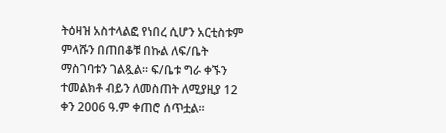ትዕዛዝ አስተላልፎ የነበረ ሲሆን አርቲስቱም ምላሹን በጠበቆቹ በኩል ለፍ/ቤት ማስገባቱን ገልጿል። ፍ/ቤቱ ግራ ቀኙን ተመልክቶ ብይን ለመስጠት ለሚያዚያ 12 ቀን 2006 ዓ.ም ቀጠሮ ሰጥቷል፡፡